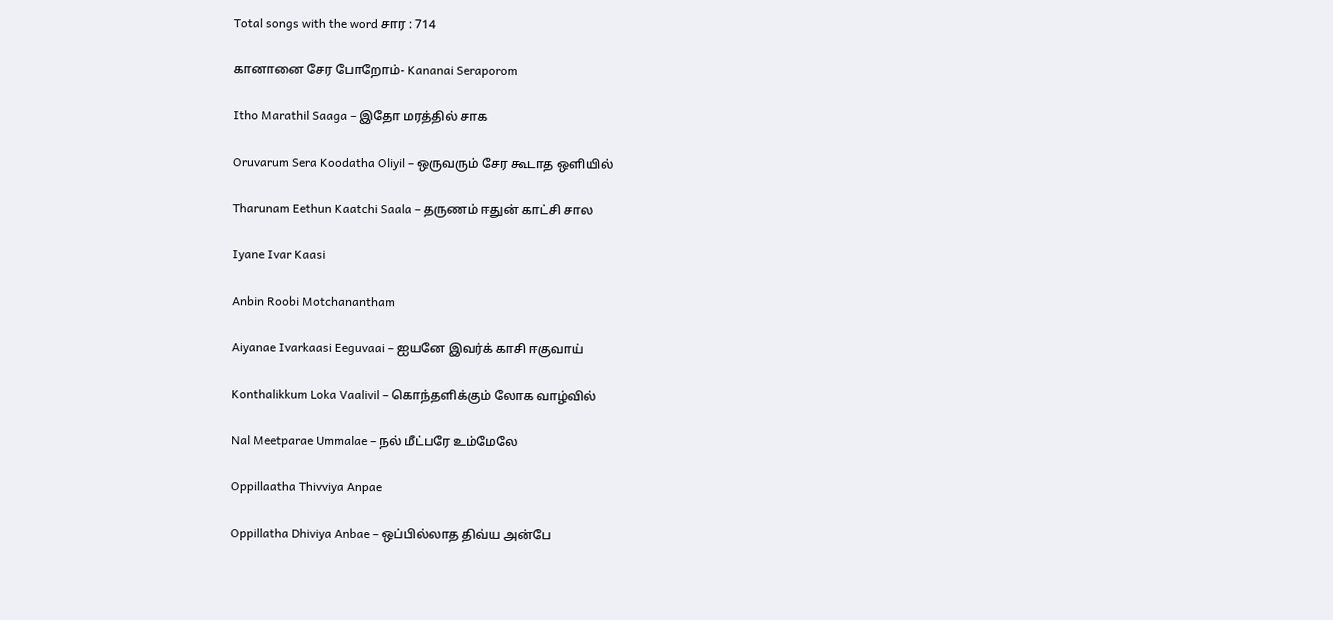Total songs with the word சார : 714

கானானை சேர போறோம்- Kananai Seraporom

Itho Marathil Saaga – இதோ மரத்தில் சாக

Oruvarum Sera Koodatha Oliyil – ஒருவரும் சேர கூடாத ஒளியில்

Tharunam Eethun Kaatchi Saala – தருணம் ஈதுன் காட்சி சால

Iyane Ivar Kaasi

Anbin Roobi Motchanantham

Aiyanae Ivarkaasi Eeguvaai – ஐயனே இவர்க் காசி ஈகுவாய்

Konthalikkum Loka Vaalivil – கொந்தளிக்கும் லோக வாழ்வில்

Nal Meetparae Ummalae – நல் மீட்பரே உம்மேலே

Oppillaatha Thivviya Anpae

Oppillatha Dhiviya Anbae – ஒப்பில்லாத திவ்ய அன்பே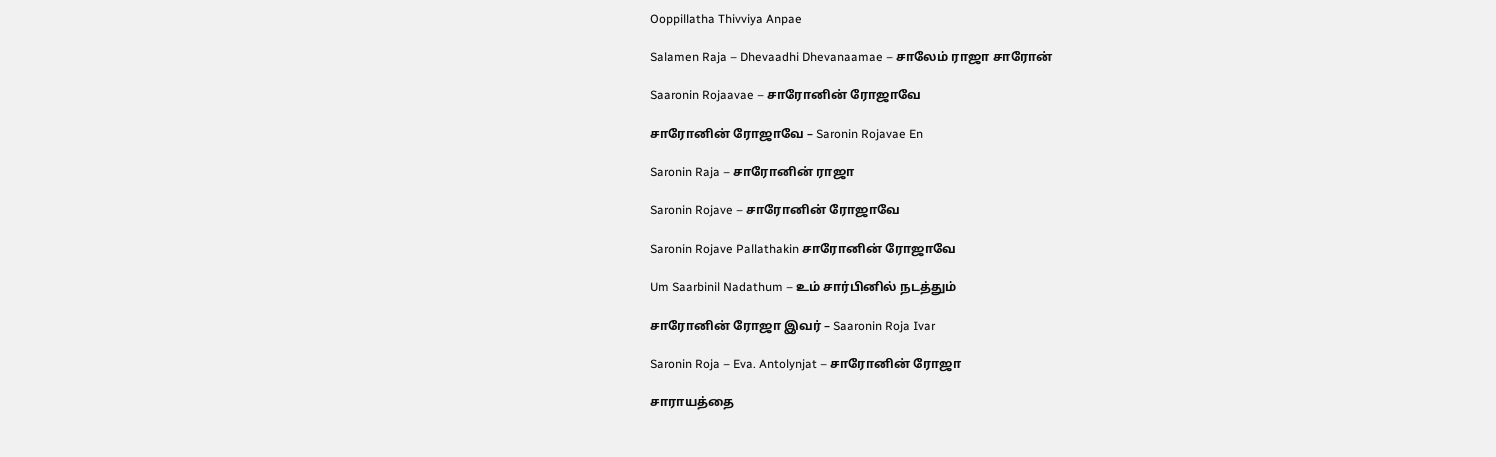Ooppillatha Thivviya Anpae

Salamen Raja – Dhevaadhi Dhevanaamae – சாலேம் ராஜா சாரோன்

Saaronin Rojaavae – சாரோனின் ரோஜாவே

சாரோனின் ரோஜாவே – Saronin Rojavae En

Saronin Raja – சாரோனின் ராஜா

Saronin Rojave – சாரோனின் ரோஜாவே

Saronin Rojave Pallathakin சாரோனின் ரோஜாவே

Um Saarbinil Nadathum – உம் சார்பினில் நடத்தும்

சாரோனின் ரோஜா இவர் – Saaronin Roja Ivar

Saronin Roja – Eva. Antolynjat – சாரோனின் ரோஜா

சாராயத்தை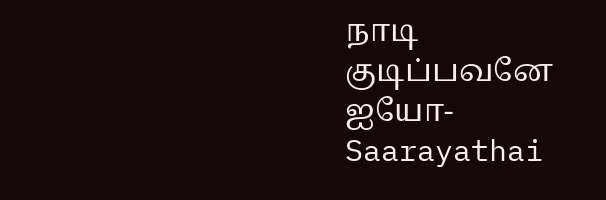நாடி குடிப்பவனே ஐயோ-Saarayathai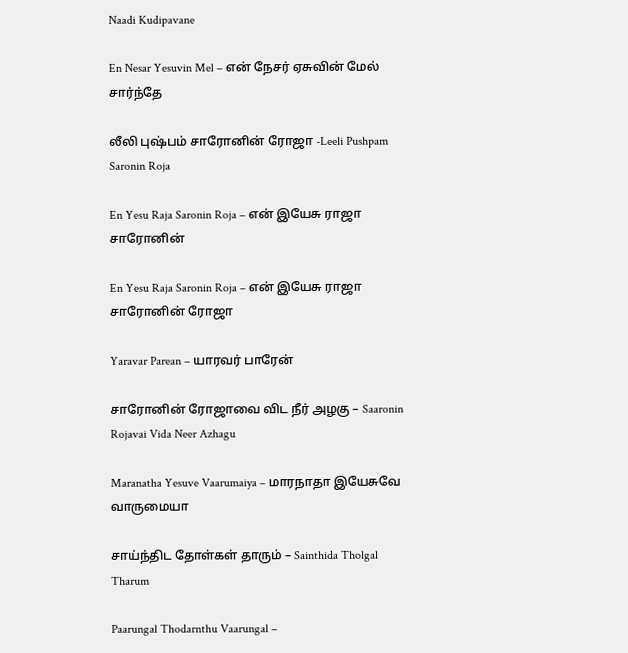Naadi Kudipavane

En Nesar Yesuvin Mel – என் நேசர் ஏசுவின் மேல் சார்ந்தே

லீலி புஷ்பம் சாரோனின் ரோஜா -Leeli Pushpam Saronin Roja

En Yesu Raja Saronin Roja – என் இயேசு ராஜா சாரோனின்

En Yesu Raja Saronin Roja – என் இயேசு ராஜா சாரோனின் ரோஜா

Yaravar Parean – யாரவர் பாரேன்

சாரோனின் ரோஜாவை விட நீர் அழகு – Saaronin Rojavai Vida Neer Azhagu

Maranatha Yesuve Vaarumaiya – மாரநாதா இயேசுவே வாருமையா

சாய்ந்திட தோள்கள் தாரும் – Sainthida Tholgal Tharum

Paarungal Thodarnthu Vaarungal –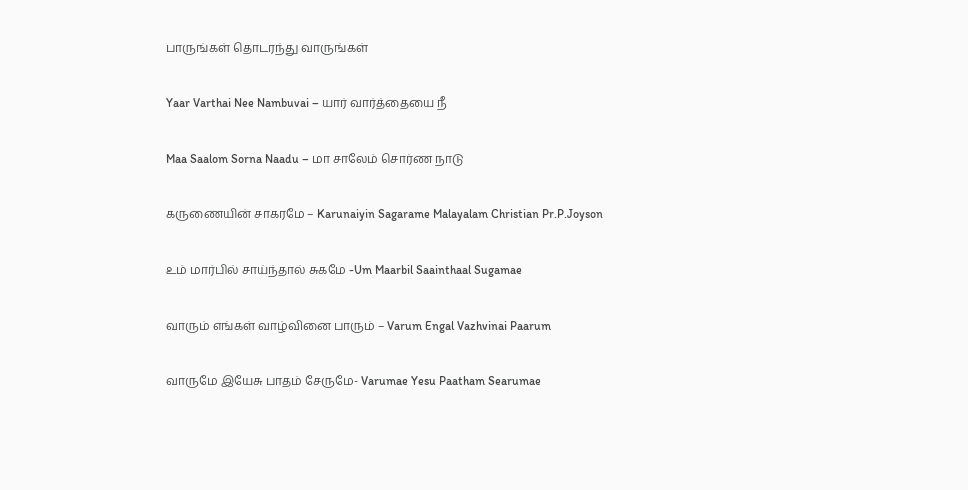பாருங்கள் தொடரந்து வாருங்கள்

Yaar Varthai Nee Nambuvai – யார் வார்த்தையை நீ

Maa Saalom Sorna Naadu – மா சாலேம் சொர்ண நாடு

கருணையின் சாகரமே – Karunaiyin Sagarame Malayalam Christian Pr.P.Joyson

உம் மார்பில் சாய்ந்தால் சுகமே -Um Maarbil Saainthaal Sugamae

வாரும் எங்கள் வாழ்வினை பாரும் – Varum Engal Vazhvinai Paarum

வாருமே இயேசு பாதம் சேருமே- Varumae Yesu Paatham Searumae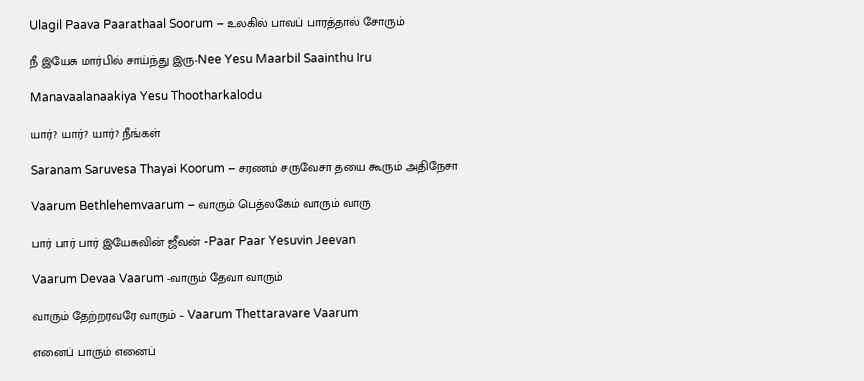Ulagil Paava Paarathaal Soorum – உலகில் பாவப் பாரத்தால் சோரும்

நீ இயேசு மார்பில் சாய்ந்து இரு-Nee Yesu Maarbil Saainthu Iru

Manavaalanaakiya Yesu Thootharkalodu

யார்? யார்? யார்? நீங்கள்

Saranam Saruvesa Thayai Koorum – சரணம் சருவேசா தயை கூரும் அதிநேசா

Vaarum Bethlehemvaarum – வாரும் பெத்லகேம் வாரும் வாரு

பார் பார் பார் இயேசுவின் ஜீவன் -Paar Paar Yesuvin Jeevan

Vaarum Devaa Vaarum -வாரும் தேவா வாரும்

வாரும் தேற்றரவரே வாரும் – Vaarum Thettaravare Vaarum

எனைப் பாரும் எனைப்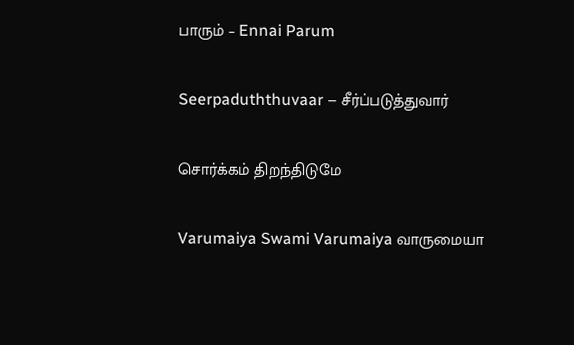பாரும் – Ennai Parum

Seerpaduththuvaar – சீர்ப்படுத்துவார்

சொர்க்கம் திறந்திடுமே

Varumaiya Swami Varumaiya வாருமையா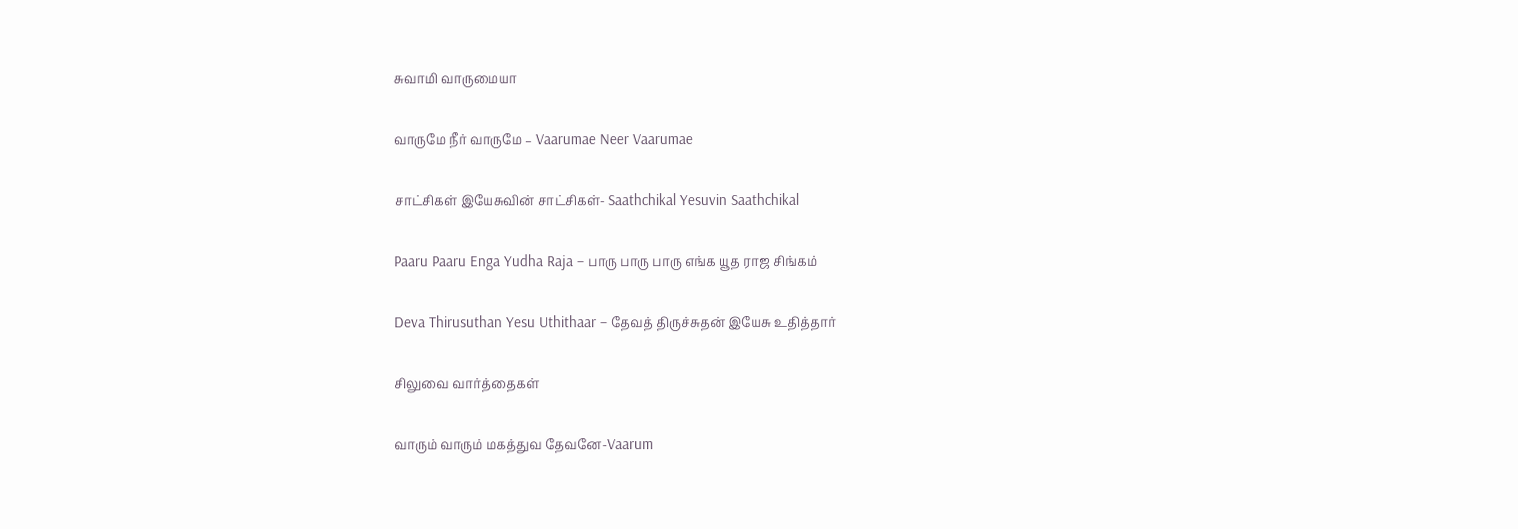சுவாமி வாருமையா

வாருமே நீர் வாருமே – Vaarumae Neer Vaarumae

சாட்சிகள் இயேசுவின் சாட்சிகள்- Saathchikal Yesuvin Saathchikal

Paaru Paaru Enga Yudha Raja – பாரு பாரு பாரு எங்க யூத ராஜ சிங்கம்

Deva Thirusuthan Yesu Uthithaar – தேவத் திருச்சுதன் இயேசு உதித்தார்

சிலுவை வார்த்தைகள்

வாரும் வாரும் மகத்துவ தேவனே-Vaarum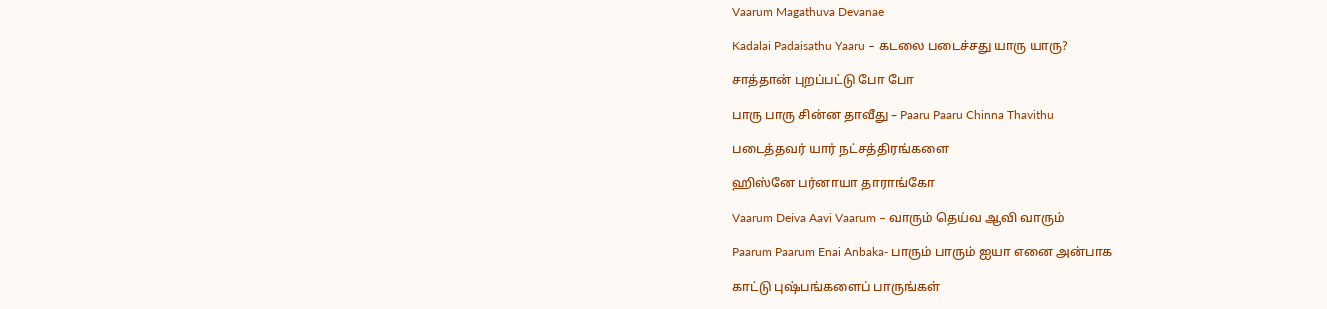Vaarum Magathuva Devanae

Kadalai Padaisathu Yaaru – கடலை படைச்சது யாரு யாரு?

சாத்தான் புறப்பட்டு போ போ

பாரு பாரு சின்ன தாவீது – Paaru Paaru Chinna Thavithu

படைத்தவர் யார் நட்சத்திரங்களை

ஹிஸ்னே பர்னாயா தாராங்கோ

Vaarum Deiva Aavi Vaarum – வாரும் தெய்வ ஆவி வாரும்

Paarum Paarum Enai Anbaka- பாரும் பாரும் ஐயா எனை அன்பாக

காட்டு புஷ்பங்களைப் பாருங்கள்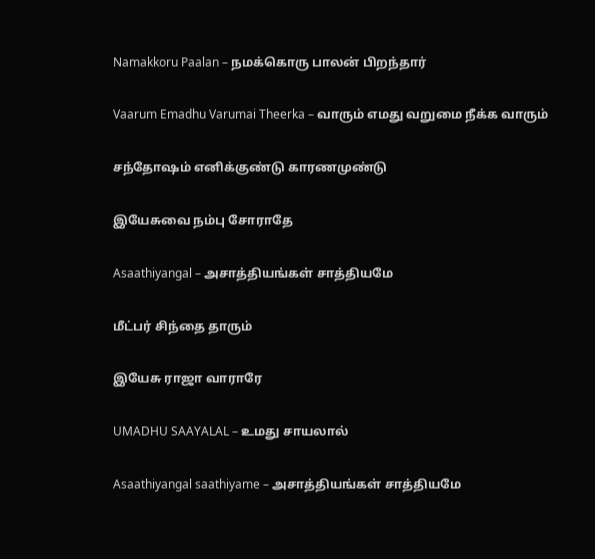Namakkoru Paalan – நமக்கொரு பாலன் பிறந்தார்

Vaarum Emadhu Varumai Theerka – வாரும் எமது வறுமை நீக்க வாரும்

சந்தோஷம் எனிக்குண்டு காரணமுண்டு

இயேசுவை நம்பு சோராதே

Asaathiyangal – அசாத்தியங்கள் சாத்தியமே

மீட்பர் சிந்தை தாரும்

இயேசு ராஜா வாராரே

UMADHU SAAYALAL – உமது சாயலால்

Asaathiyangal saathiyame – அசாத்தியங்கள் சாத்தியமே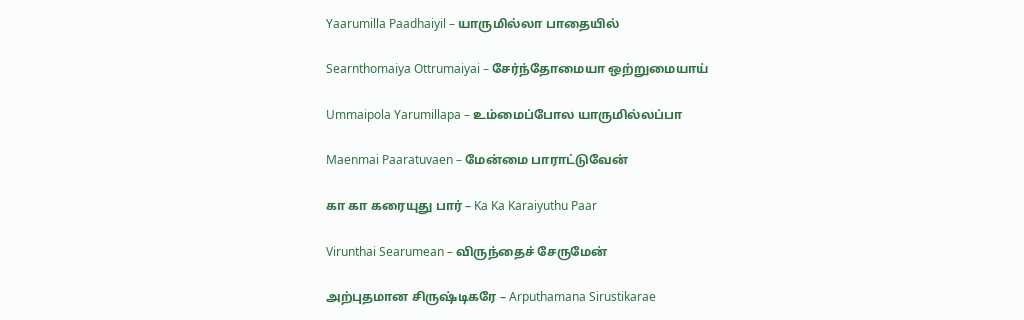Yaarumilla Paadhaiyil – யாருமில்லா பாதையில்

Searnthomaiya Ottrumaiyai – சேர்ந்தோமையா ஒற்றுமையாய்

Ummaipola Yarumillapa – உம்மைப்போல யாருமில்லப்பா

Maenmai Paaratuvaen – மேன்மை பாராட்டுவேன்

கா கா கரையுது பார் – Ka Ka Karaiyuthu Paar

Virunthai Searumean – விருந்தைச் சேருமேன்

அற்புதமான சிருஷ்டிகரே – Arputhamana Sirustikarae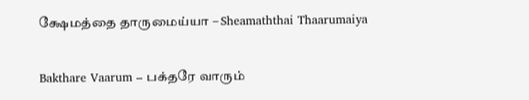க்ஷேமத்தை தாருமைய்யா – Sheamaththai Thaarumaiya

Bakthare Vaarum – பக்தரே வாரும்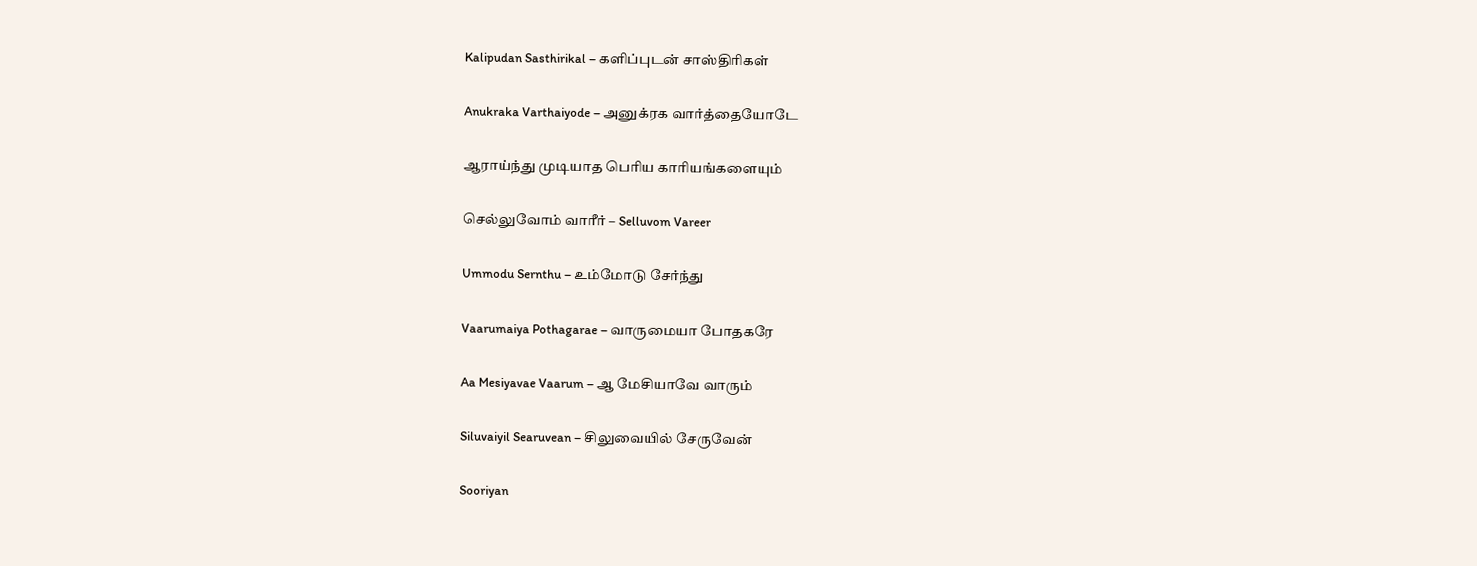Kalipudan Sasthirikal – களிப்புடன் சாஸ்திரிகள்

Anukraka Varthaiyode – அனுக்ரக வார்த்தையோடே

ஆராய்ந்து முடியாத பெரிய காரியங்களையும்

செல்லுவோம் வாரீர் – Selluvom Vareer

Ummodu Sernthu – உம்மோடு சேர்ந்து

Vaarumaiya Pothagarae – வாருமையா போதகரே

Aa Mesiyavae Vaarum – ஆ மேசியாவே வாரும்

Siluvaiyil Searuvean – சிலுவையில் சேருவேன்

Sooriyan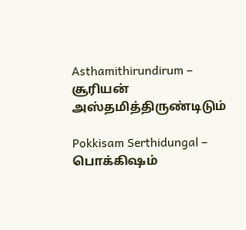Asthamithirundirum – சூரியன் அஸ்தமித்திருண்டிடும்

Pokkisam Serthidungal – பொக்கிஷம்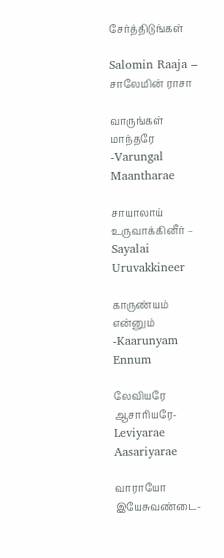சேர்த்திடுங்கள்

Salomin Raaja – சாலேமின் ராசா

வாருங்கள் மாந்தரே -Varungal Maantharae

சாயாலாய் உருவாக்கினீர் – Sayalai Uruvakkineer

காருண்யம் என்னும் -Kaarunyam Ennum

லேவியரே ஆசாரியரே- Leviyarae Aasariyarae

வாராயோ இயேசுவண்டை-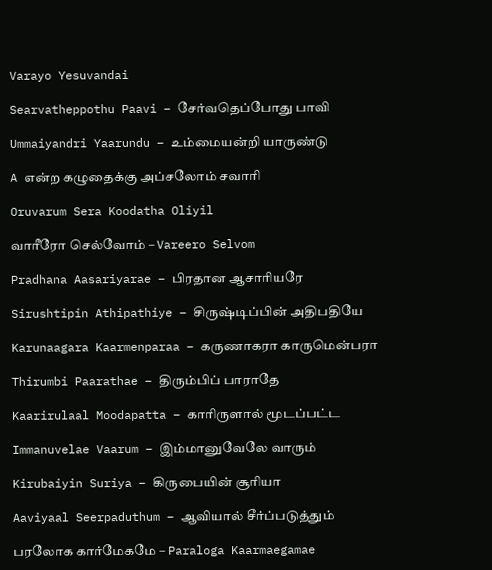Varayo Yesuvandai

Searvatheppothu Paavi – சேர்வதெப்போது பாவி

Ummaiyandri Yaarundu – உம்மையன்றி யாருண்டு

A என்ற கழுதைக்கு அப்சலோம் சவாரி

Oruvarum Sera Koodatha Oliyil

வாரீரோ செல்வோம் – Vareero Selvom

Pradhana Aasariyarae – பிரதான ஆசாரியரே

Sirushtipin Athipathiye – சிருஷ்டிப்பின் அதிபதியே

Karunaagara Kaarmenparaa – கருணாகரா காருமென்பரா

Thirumbi Paarathae – திரும்பிப் பாராதே

Kaarirulaal Moodapatta – காரிருளால் மூடப்பட்ட

Immanuvelae Vaarum – இம்மானுவேலே வாரும்

Kirubaiyin Suriya – கிருபையின் சூரியா

Aaviyaal Seerpaduthum – ஆவியால் சீர்ப்படுத்தும்

பரலோக கார்மேகமே – Paraloga Kaarmaegamae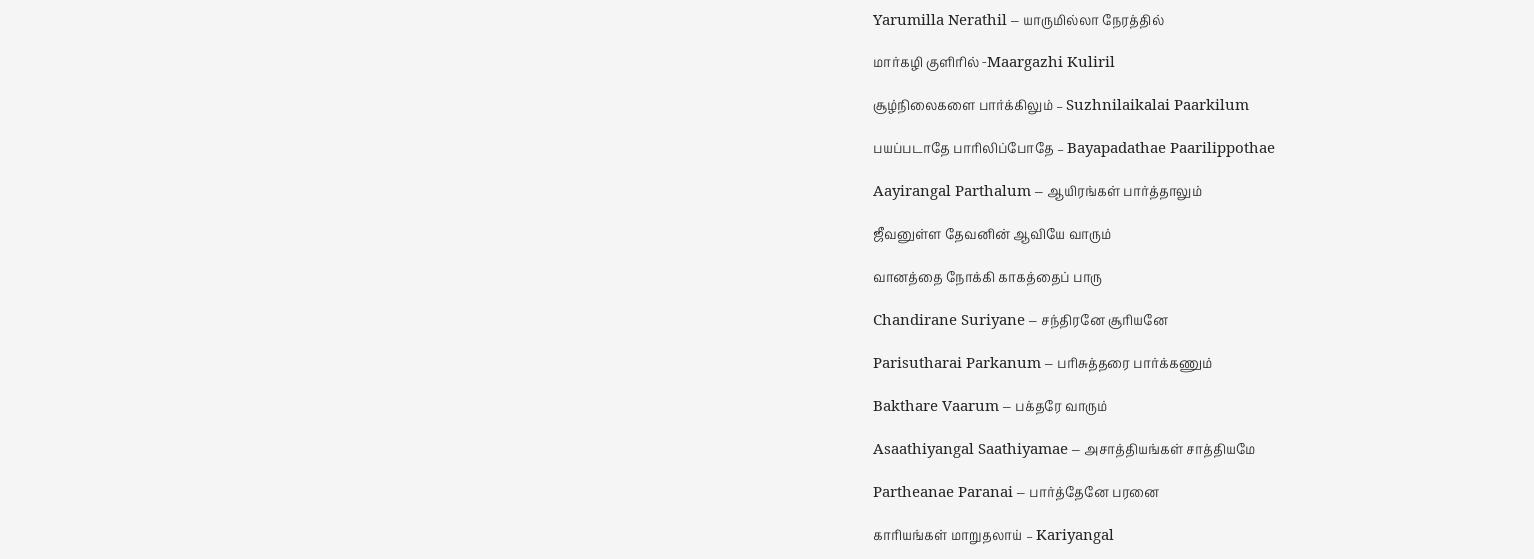Yarumilla Nerathil – யாருமில்லா நேரத்தில்

மார்கழி குளிரில் -Maargazhi Kuliril

சூழ்நிலைகளை பார்க்கிலும் – Suzhnilaikalai Paarkilum

பயப்படாதே பாரிலிப்போதே – Bayapadathae Paarilippothae

Aayirangal Parthalum – ஆயிரங்கள் பார்த்தாலும்

ஜீவனுள்ள தேவனின் ஆவியே வாரும்

வானத்தை நோக்கி காகத்தைப் பாரு

Chandirane Suriyane – சந்திரனே சூரியனே

Parisutharai Parkanum – பரிசுத்தரை பார்க்கணும்

Bakthare Vaarum – பக்தரே வாரும்

Asaathiyangal Saathiyamae – அசாத்தியங்கள் சாத்தியமே

Partheanae Paranai – பார்த்தேனே பரனை

காரியங்கள் மாறுதலாய் – Kariyangal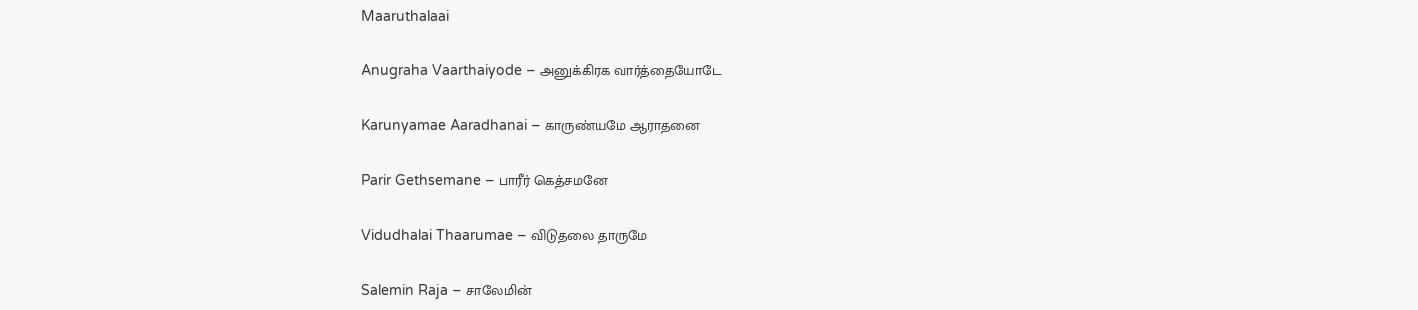Maaruthalaai

Anugraha Vaarthaiyode – அனுக்கிரக வார்த்தையோடே

Karunyamae Aaradhanai – காருண்யமே ஆராதனை

Parir Gethsemane – பாரீர் கெத்சமனே

Vidudhalai Thaarumae – விடுதலை தாருமே

Salemin Raja – சாலேமின்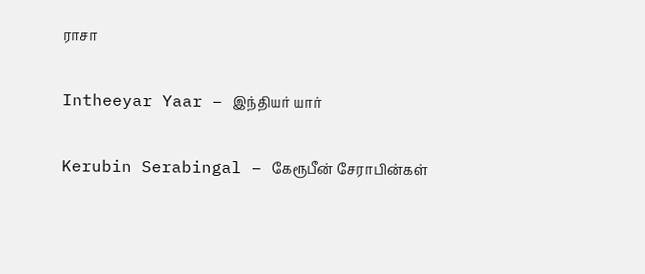ராசா

Intheeyar Yaar – இந்தியர் யார்

Kerubin Serabingal – கேரூபீன் சேராபின்கள்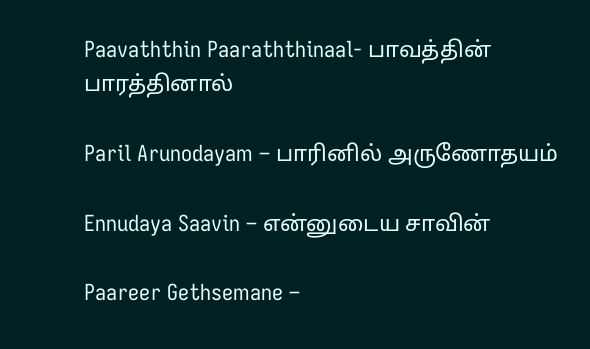Paavaththin Paaraththinaal- பாவத்தின் பாரத்தினால்

Paril Arunodayam – பாரினில் அருணோதயம்

Ennudaya Saavin – என்னுடைய சாவின்

Paareer Gethsemane –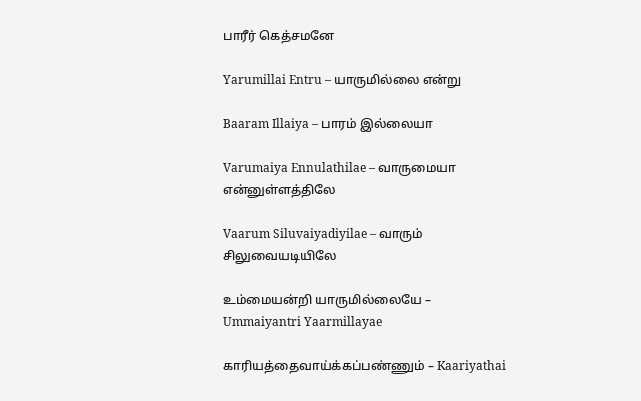பாரீர் கெத்சமனே

Yarumillai Entru – யாருமில்லை என்று

Baaram Illaiya – பாரம் இல்லையா

Varumaiya Ennulathilae – வாருமையா என்னுள்ளத்திலே

Vaarum Siluvaiyadiyilae – வாரும் சிலுவையடியிலே

உம்மையன்றி யாருமில்லையே – Ummaiyantri Yaarmillayae

காரியத்தைவாய்க்கப்பண்ணும் – Kaariyathai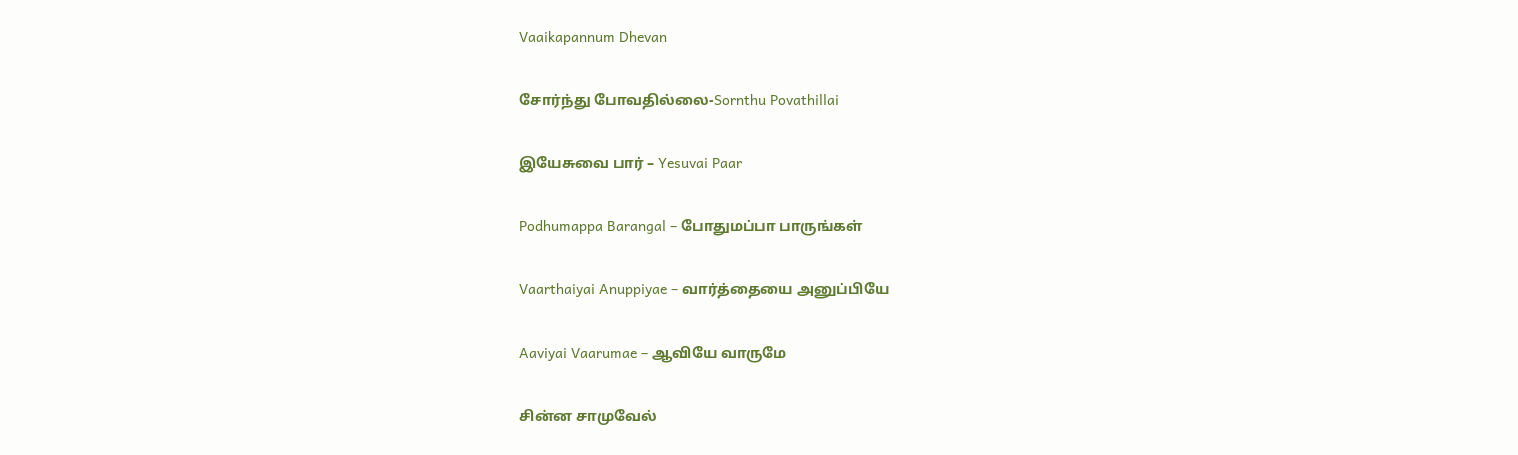Vaaikapannum Dhevan

சோர்ந்து போவதில்லை-Sornthu Povathillai

இயேசுவை பார் – Yesuvai Paar

Podhumappa Barangal – போதுமப்பா பாருங்கள்

Vaarthaiyai Anuppiyae – வார்த்தையை அனுப்பியே

Aaviyai Vaarumae – ஆவியே வாருமே

சின்ன சாமுவேல்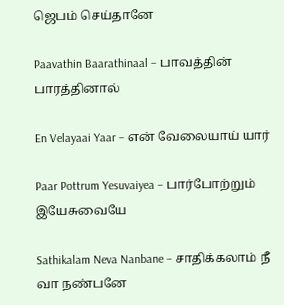ஜெபம் செய்தானே

Paavathin Baarathinaal – பாவத்தின் பாரத்தினால்

En Velayaai Yaar – என் வேலையாய் யார்

Paar Pottrum Yesuvaiyea – பார்போற்றும் இயேசுவையே

Sathikalam Neva Nanbane – சாதிக்கலாம் நீ வா நண்பனே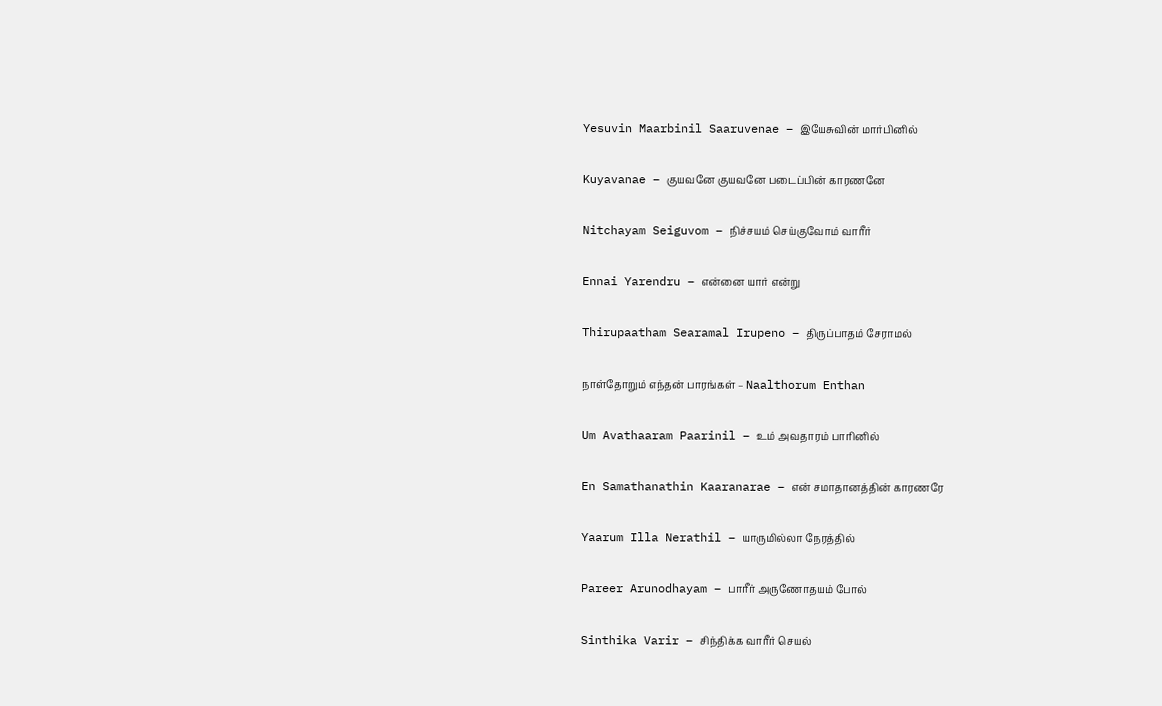Yesuvin Maarbinil Saaruvenae – இயேசுவின் மார்பினில்

Kuyavanae – குயவனே குயவனே படைப்பின் காரணனே

Nitchayam Seiguvom – நிச்சயம் செய்குவோம் வாரீர்

Ennai Yarendru – என்னை யார் என்று

Thirupaatham Searamal Irupeno – திருப்பாதம் சேராமல்

நாள்தோறும் எந்தன் பாரங்கள் – Naalthorum Enthan

Um Avathaaram Paarinil – உம் அவதாரம் பாரினில்

En Samathanathin Kaaranarae – என் சமாதானத்தின் காரணரே

Yaarum Illa Nerathil – யாருமில்லா நேரத்தில்

Pareer Arunodhayam – பாரீர் அருணோதயம் போல்

Sinthika Varir – சிந்திக்க வாரீர் செயல்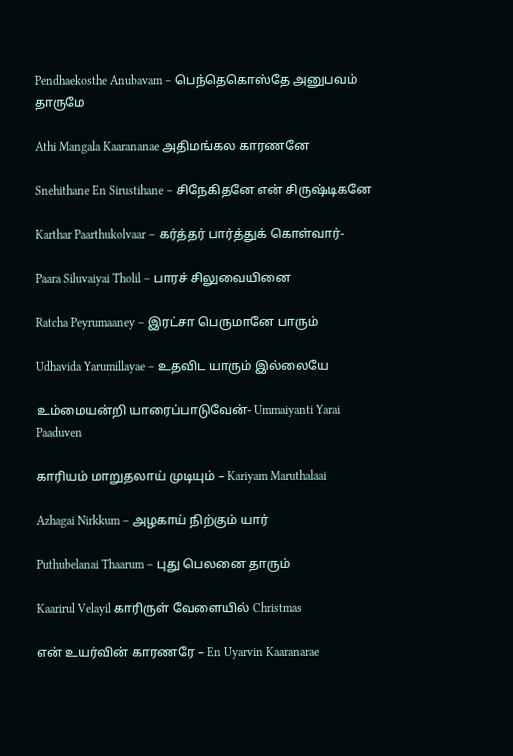Pendhaekosthe Anubavam – பெந்தெகொஸ்தே அனுபவம் தாருமே

Athi Mangala Kaarananae அதிமங்கல காரணனே

Snehithane En Sirustihane – சிநேகிதனே என் சிருஷ்டிகனே

Karthar Paarthukolvaar – கர்த்தர் பார்த்துக் கொள்வார்-

Paara Siluvaiyai Tholil – பாரச் சிலுவையினை

Ratcha Peyrumaaney – இரட்சா பெருமானே பாரும்

Udhavida Yarumillayae – உதவிட யாரும் இல்லையே

உம்மையன்றி யாரைப்பாடுவேன்- Ummaiyanti Yarai Paaduven

காரியம் மாறுதலாய் முடியும் – Kariyam Maruthalaai

Azhagai Nirkkum – அழகாய் நிற்கும் யார்

Puthubelanai Thaarum – புது பெலனை தாரும்

Kaarirul Velayil காரிருள் வேளையில் Christmas

என் உயர்வின் காரணரே – En Uyarvin Kaaranarae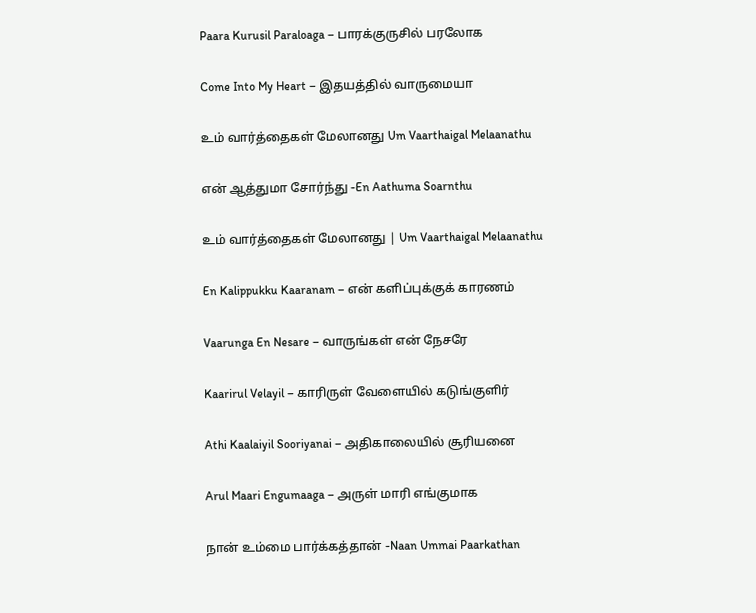Paara Kurusil Paraloaga – பாரக்குருசில்‌ பரலோக

Come Into My Heart – இதயத்தில் வாருமையா

உம் வார்த்தைகள் மேலானது Um Vaarthaigal Melaanathu

என் ஆத்துமா சோர்ந்து -En Aathuma Soarnthu

உம் வார்த்தைகள் மேலானது | Um Vaarthaigal Melaanathu

En Kalippukku Kaaranam – என் களிப்புக்குக் காரணம்

Vaarunga En Nesare – வாருங்கள் என் நேசரே

Kaarirul Velayil – காரிருள் வேளையில் கடுங்குளிர்

Athi Kaalaiyil Sooriyanai – அதிகாலையில் சூரியனை

Arul Maari Engumaaga – அருள் மாரி எங்குமாக

நான் உம்மை பார்க்கத்தான் -Naan Ummai Paarkathan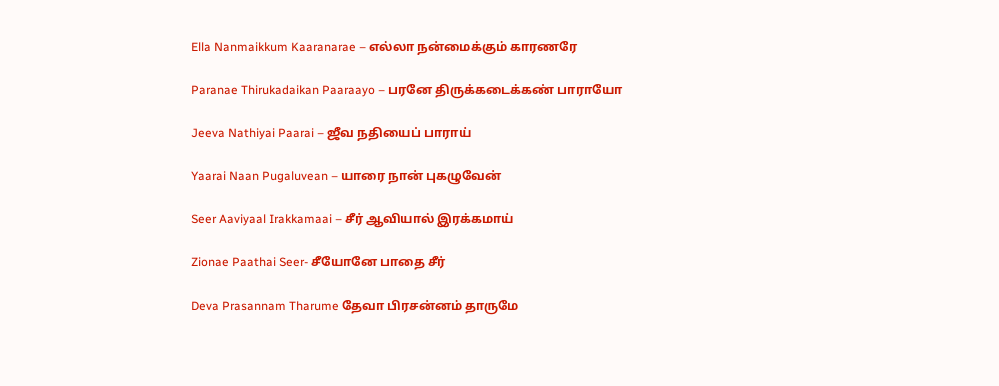Ella Nanmaikkum Kaaranarae – எல்லா நன்மைக்கும் காரணரே

Paranae Thirukadaikan Paaraayo – பரனே திருக்கடைக்கண் பாராயோ

Jeeva Nathiyai Paarai – ஜீவ நதியைப் பாராய்

Yaarai Naan Pugaluvean – யாரை நான் புகழுவேன்

Seer Aaviyaal Irakkamaai – சீர் ஆவியால் இரக்கமாய்

Zionae Paathai Seer- சீயோனே பாதை சீர்

Deva Prasannam Tharume தேவா பிரசன்னம் தாருமே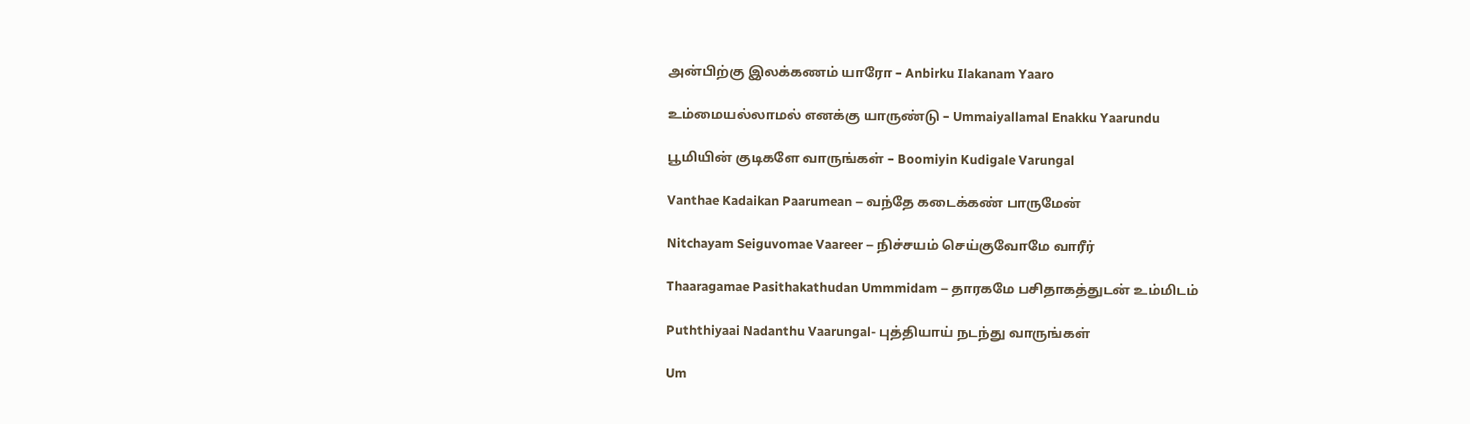அன்பிற்கு இலக்கணம் யாரோ – Anbirku Ilakanam Yaaro

உம்மையல்லாமல் எனக்கு யாருண்டு – Ummaiyallamal Enakku Yaarundu

பூமியின் குடிகளே வாருங்கள் – Boomiyin Kudigale Varungal

Vanthae Kadaikan Paarumean – வந்தே கடைக்கண் பாருமேன்

Nitchayam Seiguvomae Vaareer – நிச்சயம் செய்குவோமே வாரீர்

Thaaragamae Pasithakathudan Ummmidam – தாரகமே பசிதாகத்துடன் உம்மிடம்

Puththiyaai Nadanthu Vaarungal- புத்தியாய் நடந்து வாருங்கள்

Um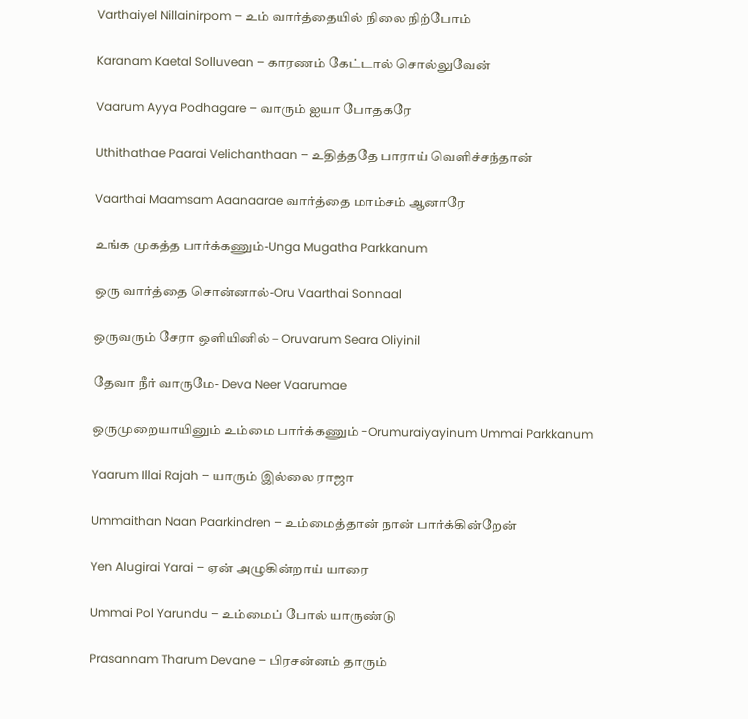Varthaiyel Nillainirpom – உம் வார்த்தையில் நிலை நிற்போம்

Karanam Kaetal Solluvean – காரணம் கேட்டால் சொல்லுவேன்

Vaarum Ayya Podhagare – வாரும் ஐயா போதகரே

Uthithathae Paarai Velichanthaan – உதித்ததே பாராய் வெளிச்சந்தான்

Vaarthai Maamsam Aaanaarae வார்த்தை மாம்சம் ஆனாரே

உங்க முகத்த பார்க்கணும்-Unga Mugatha Parkkanum

ஒரு வார்த்தை சொன்னால்-Oru Vaarthai Sonnaal

ஒருவரும் சேரா ஒளியினில் – Oruvarum Seara Oliyinil

தேவா நீர் வாருமே- Deva Neer Vaarumae

ஒருமுறையாயினும் உம்மை பார்க்கணும் -Orumuraiyayinum Ummai Parkkanum

Yaarum Illai Rajah – யாரும் இல்லை ராஜா

Ummaithan Naan Paarkindren – உம்மைத்தான் நான் பார்க்கின்றேன்

Yen Alugirai Yarai – ஏன் அழுகின்றாய் யாரை

Ummai Pol Yarundu – உம்மைப் போல் யாருண்டு

Prasannam Tharum Devane – பிரசன்னம் தாரும்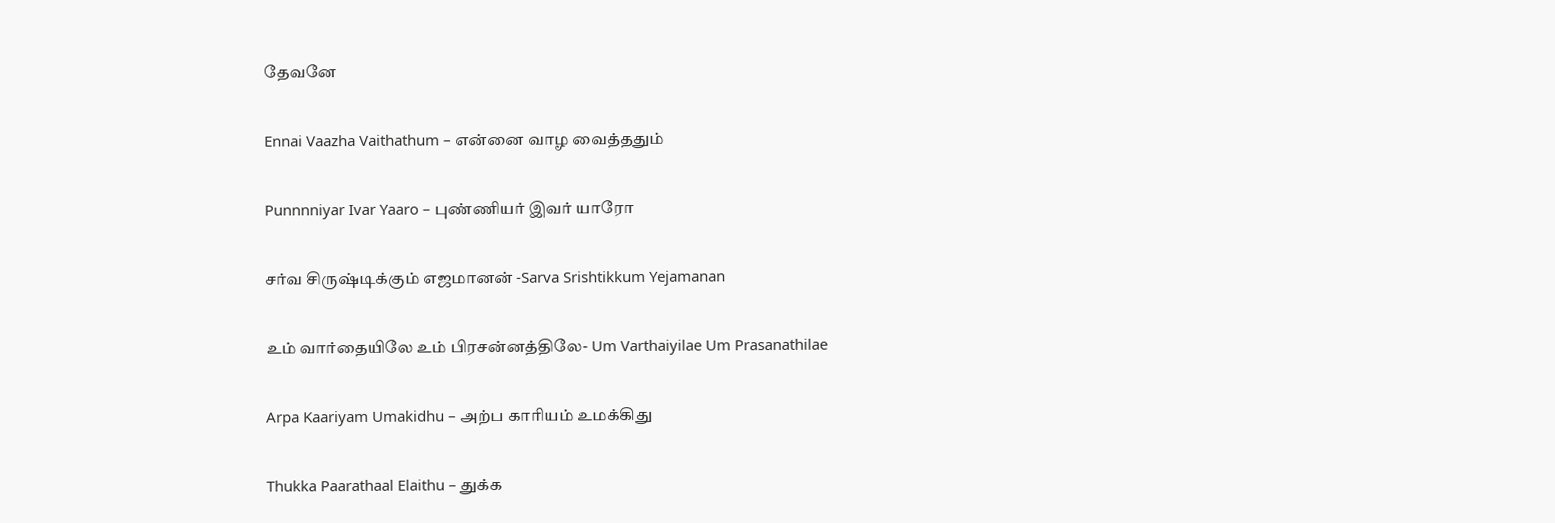தேவனே

Ennai Vaazha Vaithathum – என்னை வாழ வைத்ததும்

Punnnniyar Ivar Yaaro – புண்ணியர் இவர் யாரோ

சர்வ சிருஷ்டிக்கும் எஜமானன் -Sarva Srishtikkum Yejamanan

உம் வார்தையிலே உம் பிரசன்னத்திலே- Um Varthaiyilae Um Prasanathilae

Arpa Kaariyam Umakidhu – அற்ப காரியம் உமக்கிது

Thukka Paarathaal Elaithu – துக்க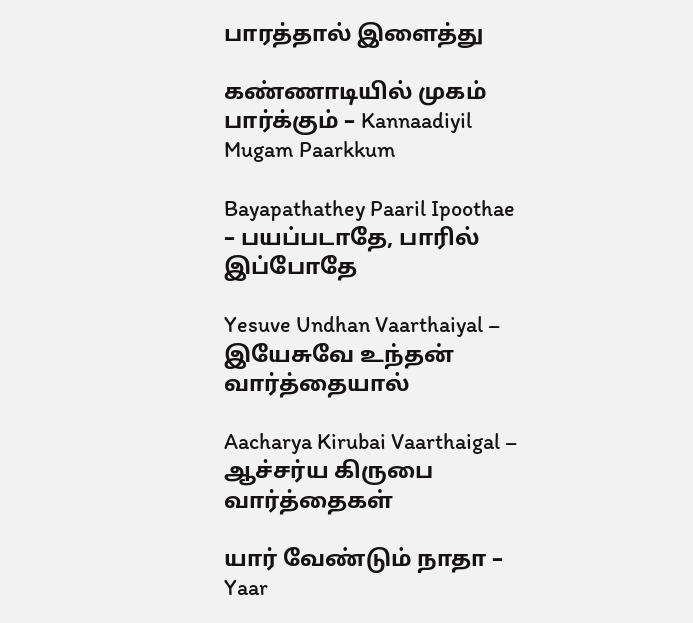பாரத்தால் இளைத்து

கண்ணாடியில் முகம் பார்க்கும் – Kannaadiyil Mugam Paarkkum

Bayapathathey Paaril Ipoothae – பயப்படாதே, பாரில் இப்போதே

Yesuve Undhan Vaarthaiyal – இயேசுவே உந்தன் வார்த்தையால்

Aacharya Kirubai Vaarthaigal – ஆச்சர்ய கிருபை வார்த்தைகள்

யார் வேண்டும் நாதா – Yaar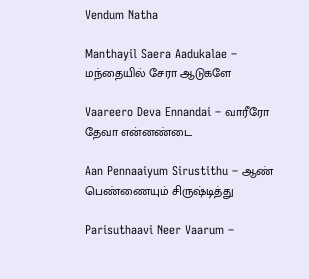Vendum Natha

Manthayil Saera Aadukalae – மந்தையில் சேரா ஆடுகளே

Vaareero Deva Ennandai – வாரீரோ தேவா என்னண்டை

Aan Pennaaiyum Sirustithu – ஆண் பெண்ணையும் சிருஷ்டித்து

Parisuthaavi Neer Vaarum –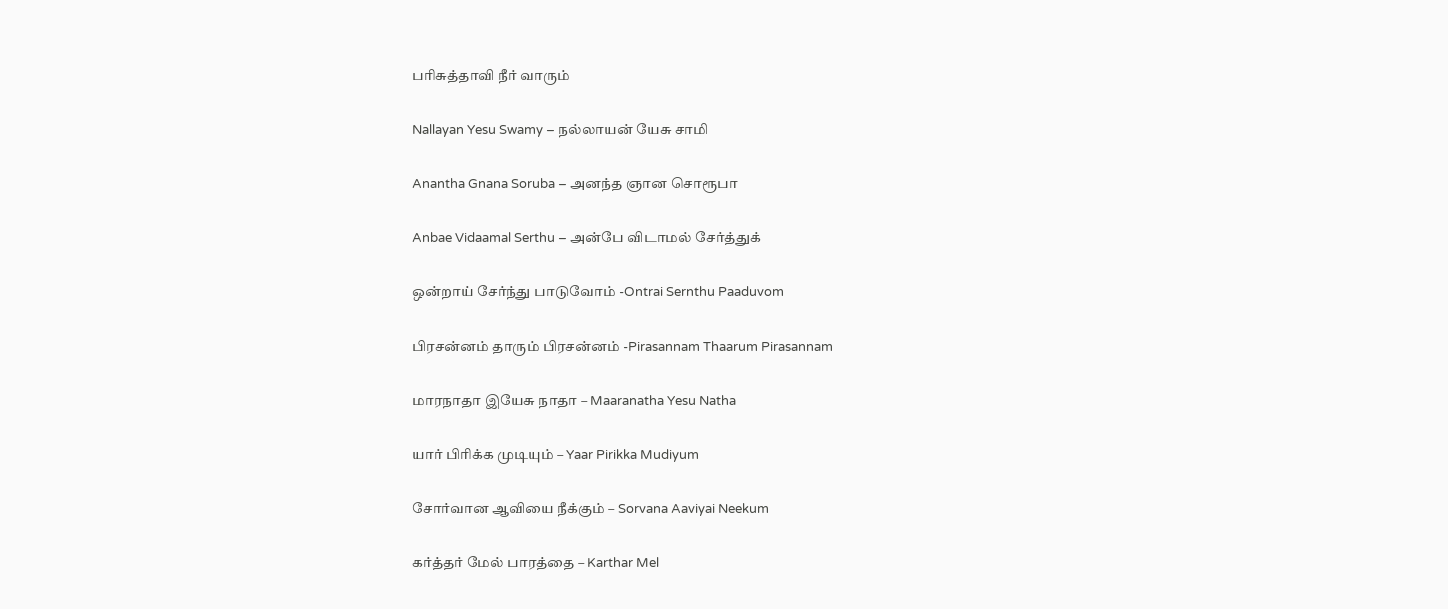பரிசுத்தாவி நீர் வாரும்

Nallayan Yesu Swamy – நல்லாயன் யேசு சாமி

Anantha Gnana Soruba – அனந்த ஞான சொரூபா

Anbae Vidaamal Serthu – அன்பே விடாமல் சேர்த்துக்

ஒன்றாய் சேர்ந்து பாடுவோம் -Ontrai Sernthu Paaduvom

பிரசன்னம் தாரும் பிரசன்னம் -Pirasannam Thaarum Pirasannam

மாரநாதா இயேசு நாதா – Maaranatha Yesu Natha

யார் பிரிக்க முடியும் – Yaar Pirikka Mudiyum

சோர்வான ஆவியை நீக்கும் – Sorvana Aaviyai Neekum

கர்த்தர் மேல் பாரத்தை – Karthar Mel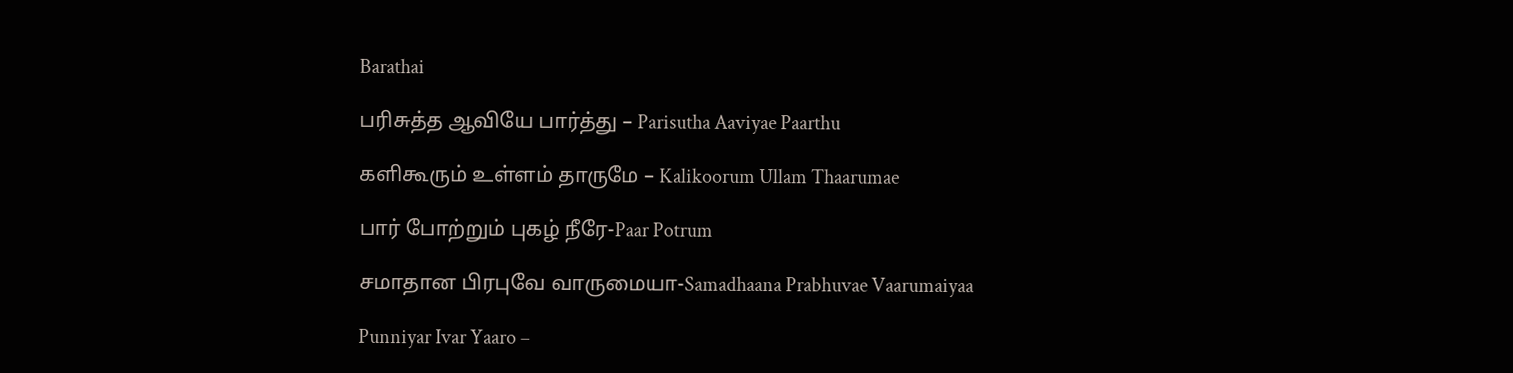Barathai

பரிசுத்த ஆவியே பார்த்து – Parisutha Aaviyae Paarthu

களிகூரும் உள்ளம் தாருமே – Kalikoorum Ullam Thaarumae

பார் போற்றும் புகழ் நீரே-Paar Potrum

சமாதான பிரபுவே வாருமையா-Samadhaana Prabhuvae Vaarumaiyaa

Punniyar Ivar Yaaro –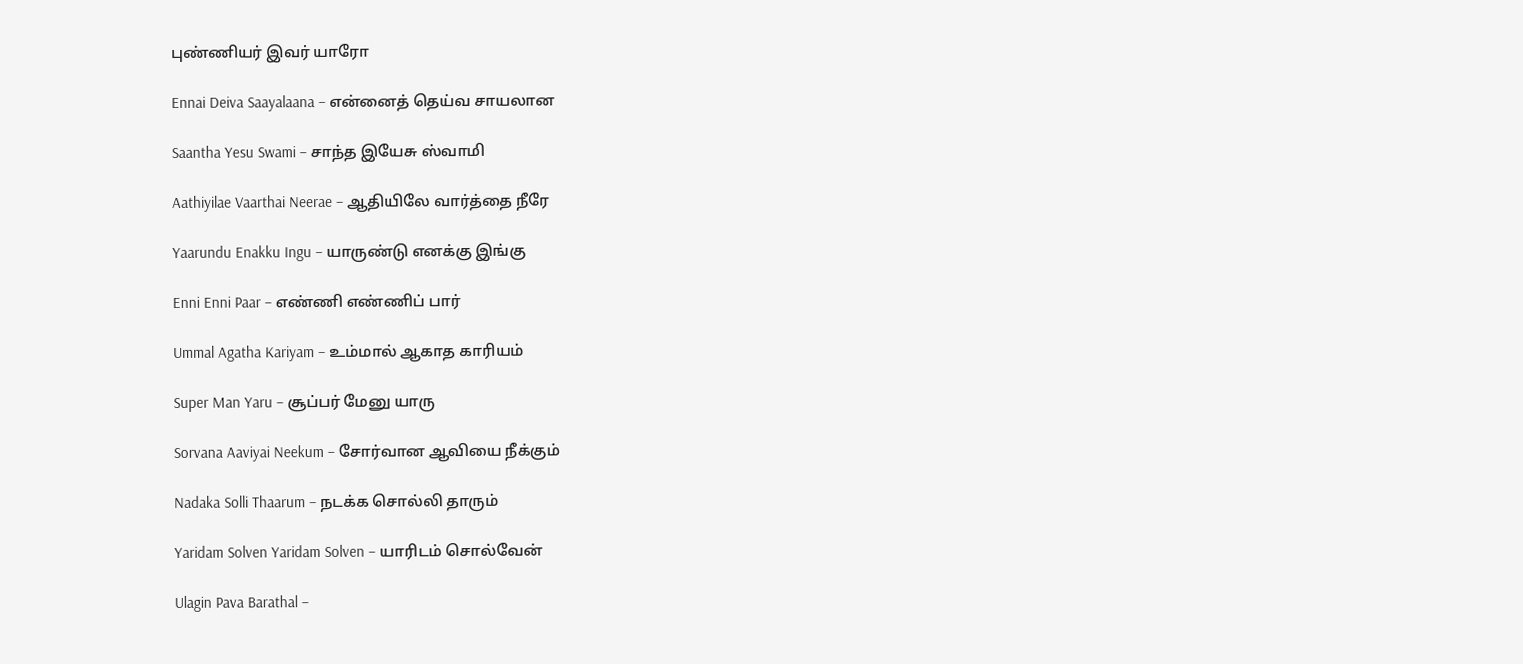புண்ணியர் இவர் யாரோ

Ennai Deiva Saayalaana – என்னைத் தெய்வ சாயலான

Saantha Yesu Swami – சாந்த இயேசு ஸ்வாமி

Aathiyilae Vaarthai Neerae – ஆதியிலே வார்த்தை நீரே

Yaarundu Enakku Ingu – யாருண்டு எனக்கு இங்கு

Enni Enni Paar – எண்ணி எண்ணிப் பார்

Ummal Agatha Kariyam – உம்மால் ஆகாத காரியம்

Super Man Yaru – சூப்பர் மேனு யாரு

Sorvana Aaviyai Neekum – சோர்வான ஆவியை நீக்கும்

Nadaka Solli Thaarum – நடக்க சொல்லி தாரும்

Yaridam Solven Yaridam Solven – யாரிடம் சொல்வேன்

Ulagin Pava Barathal –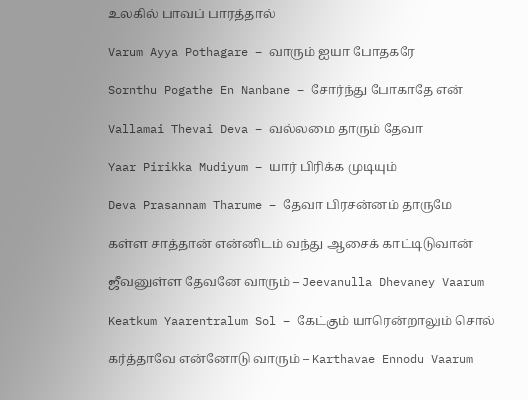உலகில் பாவப் பாரத்தால்

Varum Ayya Pothagare – வாரும் ஐயா போதகரே

Sornthu Pogathe En Nanbane – சோர்ந்து போகாதே என்

Vallamai Thevai Deva – வல்லமை தாரும் தேவா

Yaar Pirikka Mudiyum – யார் பிரிக்க முடியும்

Deva Prasannam Tharume – தேவா பிரசன்னம் தாருமே

கள்ள சாத்தான் என்னிடம் வந்து ஆசைக் காட்டிடுவான்

ஜீவனுள்ள தேவனே வாரும் – Jeevanulla Dhevaney Vaarum

Keatkum Yaarentralum Sol – கேட்கும் யாரென்றாலும் சொல்

கர்த்தாவே என்னோடு வாரும் – Karthavae Ennodu Vaarum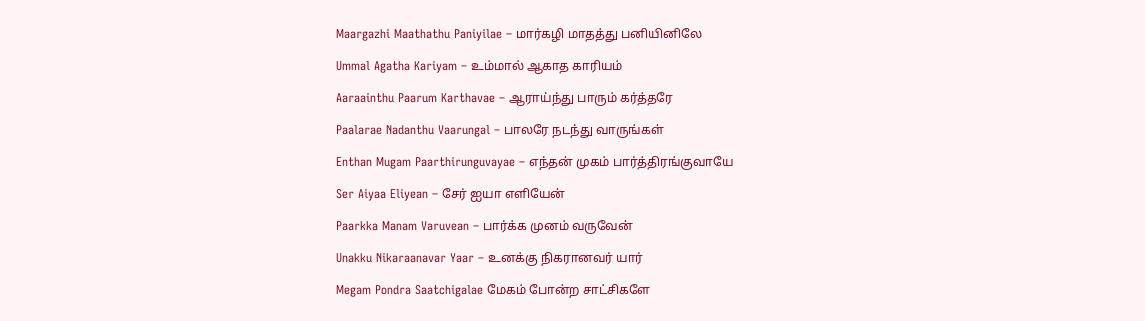Maargazhi Maathathu Paniyilae – மார்கழி மாதத்து பனியினிலே

Ummal Agatha Kariyam – உம்மால் ஆகாத காரியம்

Aaraainthu Paarum Karthavae – ஆராய்ந்து பாரும் கர்த்தரே

Paalarae Nadanthu Vaarungal – பாலரே நடந்து வாருங்கள்

Enthan Mugam Paarthirunguvayae – எந்தன் முகம் பார்த்திரங்குவாயே

Ser Aiyaa Eliyean – சேர் ஐயா எளியேன்

Paarkka Manam Varuvean – பார்க்க முனம் வருவேன்

Unakku Nikaraanavar Yaar – உனக்கு நிகரானவர் யார்

Megam Pondra Saatchigalae மேகம் போன்ற சாட்சிகளே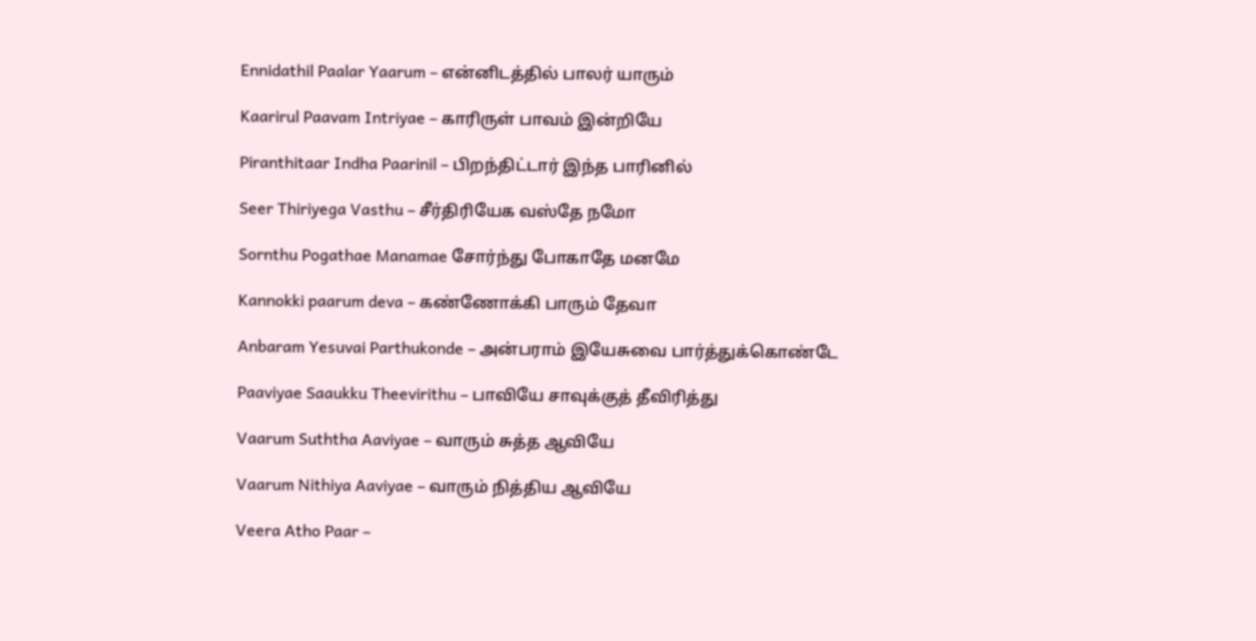Ennidathil Paalar Yaarum – என்னிடத்தில் பாலர் யாரும்

Kaarirul Paavam Intriyae – காரிருள் பாவம் இன்றியே

Piranthitaar Indha Paarinil – பிறந்திட்டார் இந்த பாரினில்

Seer Thiriyega Vasthu – சீர்திரியேக வஸ்தே நமோ

Sornthu Pogathae Manamae சோர்ந்து போகாதே மனமே

Kannokki paarum deva – கண்ணோக்கி பாரும் தேவா

Anbaram Yesuvai Parthukonde – அன்பராம் இயேசுவை பார்த்துக்கொண்டே

Paaviyae Saaukku Theevirithu – பாவியே சாவுக்குத் தீவிரித்து

Vaarum Suththa Aaviyae – வாரும் சுத்த ஆவியே

Vaarum Nithiya Aaviyae – வாரும் நித்திய ஆவியே

Veera Atho Paar –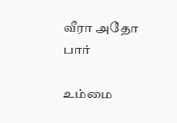வீரா அதோ பார்

உம்மை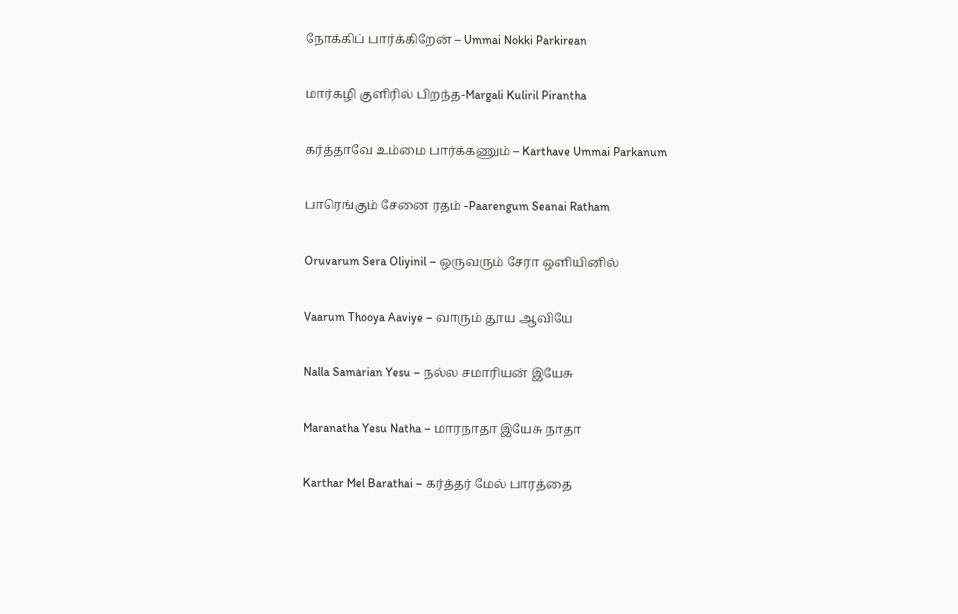நோக்கிப் பார்க்கிறேன் – Ummai Nokki Parkirean

மார்கழி குளிரில் பிறந்த-Margali Kuliril Pirantha

கர்த்தாவே உம்மை பார்க்கணும் – Karthave Ummai Parkanum

பாரெங்கும் சேனை ரதம் -Paarengum Seanai Ratham

Oruvarum Sera Oliyinil – ஒருவரும் சேரா ஒளியினில்

Vaarum Thooya Aaviye – வாரும் தூய ஆவியே

Nalla Samarian Yesu – நல்ல சமாரியன் இயேசு

Maranatha Yesu Natha – மாரநாதா இயேசு நாதா

Karthar Mel Barathai – கர்த்தர் மேல் பாரத்தை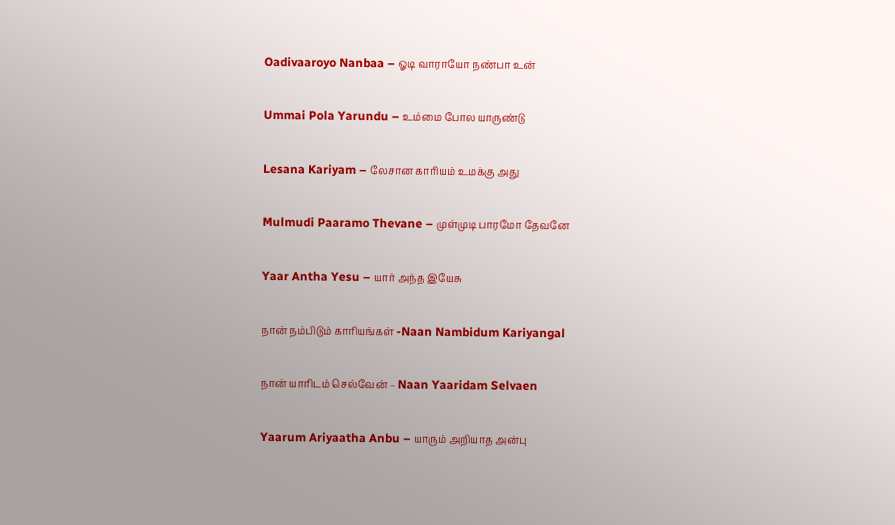Oadivaaroyo Nanbaa – ஓடி வாராயோ நண்பா உன்

Ummai Pola Yarundu – உம்மை போல யாருண்டு

Lesana Kariyam – லேசான காரியம் உமக்கு அது

Mulmudi Paaramo Thevane – முள்முடி பாரமோ தேவனே

Yaar Antha Yesu – யார் அந்த இயேசு

நான் நம்பிடும் காரியங்கள் -Naan Nambidum Kariyangal

நான் யாரிடம் செல்வேன் – Naan Yaaridam Selvaen

Yaarum Ariyaatha Anbu – யாரும் அறியாத அன்பு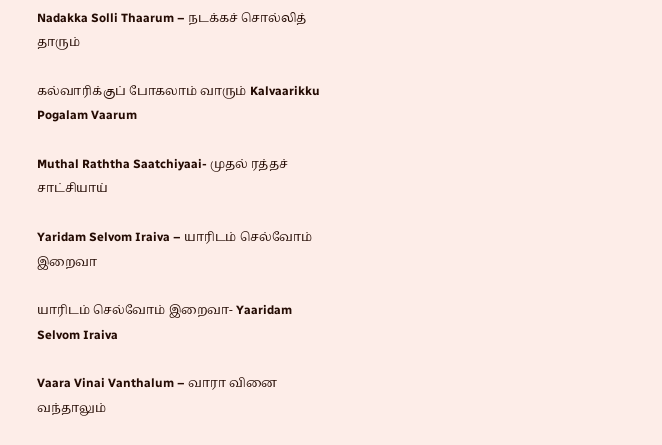Nadakka Solli Thaarum – நடக்கச் சொல்லித் தாரும்

கல்வாரிக்குப் போகலாம் வாரும் Kalvaarikku Pogalam Vaarum

Muthal Raththa Saatchiyaai- முதல் ரத்தச் சாட்சியாய்

Yaridam Selvom Iraiva – யாரிடம் செல்வோம் இறைவா

யாரிடம் செல்வோம் இறைவா- Yaaridam Selvom Iraiva

Vaara Vinai Vanthalum – வாரா வினை வந்தாலும்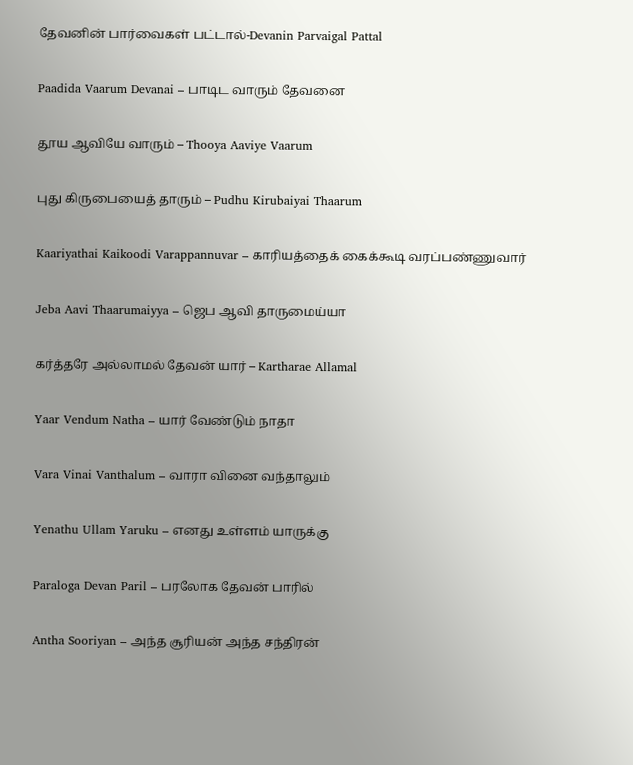தேவனின் பார்வைகள் பட்டால்-Devanin Parvaigal Pattal

Paadida Vaarum Devanai – பாடிட வாரும் தேவனை

தூய ஆவியே வாரும் – Thooya Aaviye Vaarum

புது கிருபையைத் தாரும் – Pudhu Kirubaiyai Thaarum

Kaariyathai Kaikoodi Varappannuvar – காரியத்தைக் கைக்கூடி வரப்பண்ணுவார்

Jeba Aavi Thaarumaiyya – ஜெப ஆவி தாருமைய்யா

கர்த்தரே அல்லாமல் தேவன் யார் – Kartharae Allamal

Yaar Vendum Natha – யார் வேண்டும் நாதா

Vara Vinai Vanthalum – வாரா வினை வந்தாலும்

Yenathu Ullam Yaruku – எனது உள்ளம் யாருக்கு

Paraloga Devan Paril – பரலோக தேவன் பாரில்

Antha Sooriyan – அந்த சூரியன் அந்த சந்திரன்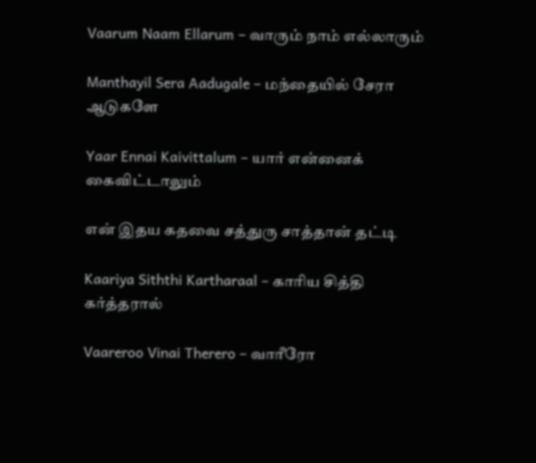Vaarum Naam Ellarum – வாரும் நாம் எல்லாரும்

Manthayil Sera Aadugale – மந்தையில் சேரா ஆடுகளே

Yaar Ennai Kaivittalum – யார் என்னைக் கைவிட்டாலும்

என் இதய கதவை சத்துரு சாத்தான் தட்டி

Kaariya Siththi Kartharaal – காரிய சித்தி கர்த்தரால்

Vaareroo Vinai Therero – வாரீரோ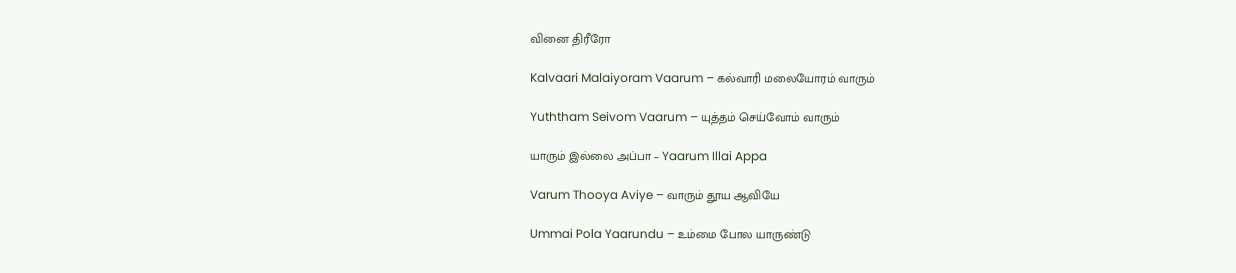வினை திரீரோ

Kalvaari Malaiyoram Vaarum – கல்வாரி மலையோரம் வாரும்

Yuththam Seivom Vaarum – யுத்தம் செய்வோம் வாரும்

யாரும் இல்லை அப்பா – Yaarum Illai Appa

Varum Thooya Aviye – வாரும் தூய ஆவியே

Ummai Pola Yaarundu – உம்மை போல யாருண்டு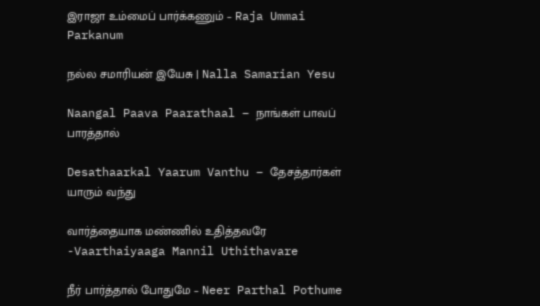இராஜா உம்மைப் பார்க்கணும் – Raja Ummai Parkanum

நல்ல சமாரியன் இயேசு | Nalla Samarian Yesu

Naangal Paava Paarathaal – நாங்கள் பாவப் பாரத்தால்

Desathaarkal Yaarum Vanthu – தேசத்தார்கள் யாரும் வந்து

வார்த்தையாக மண்ணில் உதித்தவரே -Vaarthaiyaaga Mannil Uthithavare

நீர் பார்த்தால் போதுமே – Neer Parthal Pothume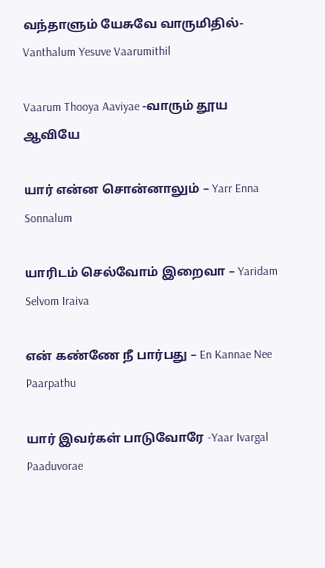வந்தாளும் யேசுவே வாருமிதில்- Vanthalum Yesuve Vaarumithil

Vaarum Thooya Aaviyae -வாரும் தூய ஆவியே

யார் என்ன சொன்னாலும் – Yarr Enna Sonnalum

யாரிடம் செல்வோம் இறைவா – Yaridam Selvom Iraiva

என் கண்ணே நீ பார்பது – En Kannae Nee Paarpathu

யார் இவர்கள் பாடுவோரே -Yaar Ivargal Paaduvorae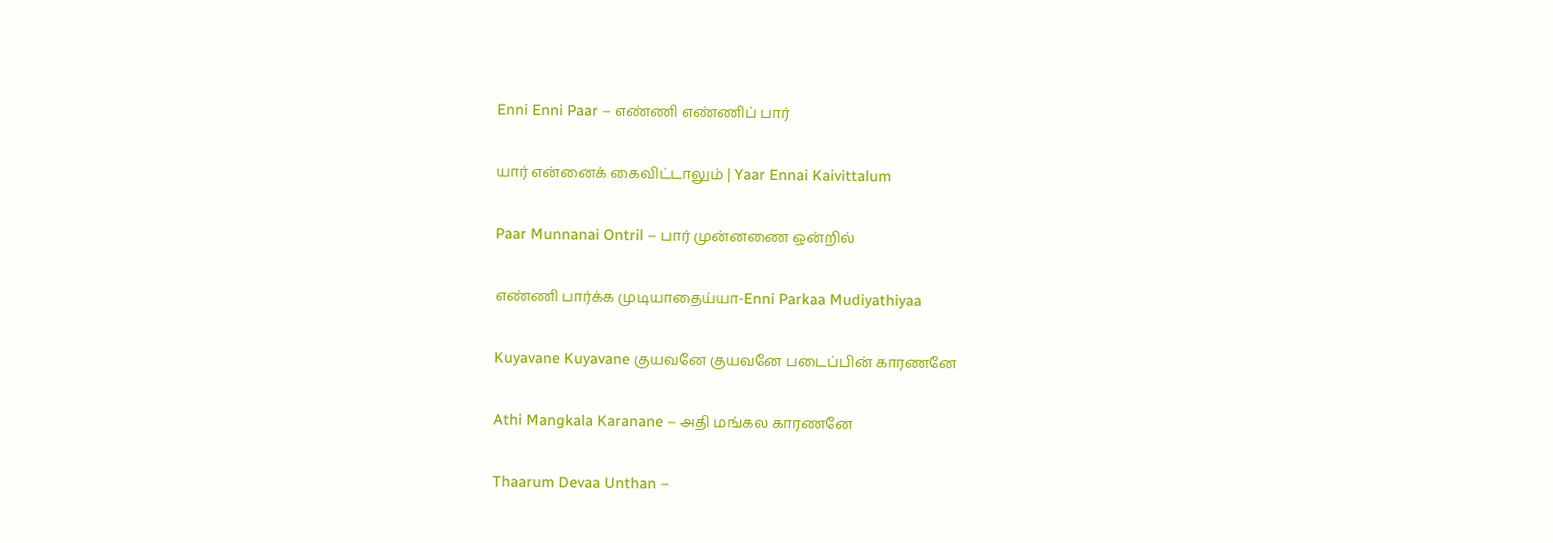Enni Enni Paar – எண்ணி எண்ணிப் பார்

யார் என்னைக் கைவிட்டாலும் | Yaar Ennai Kaivittalum

Paar Munnanai Ontril – பார் முன்னணை ஒன்றில்

எண்ணி பார்க்க முடியாதைய்யா-Enni Parkaa Mudiyathiyaa

Kuyavane Kuyavane குயவனே குயவனே படைப்பின் காரணனே

Athi Mangkala Karanane – அதி மங்கல காரணனே

Thaarum Devaa Unthan –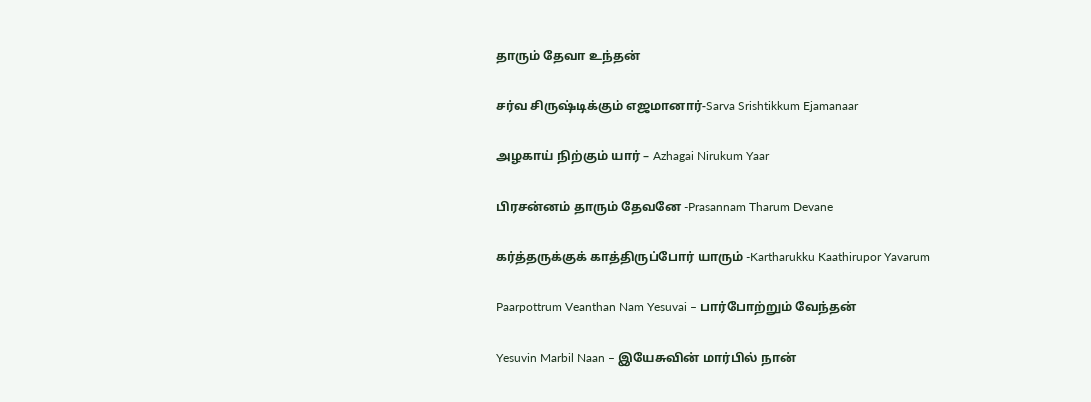தாரும் தேவா உந்தன்

சர்வ சிருஷ்டிக்கும் எஜமானார்-Sarva Srishtikkum Ejamanaar

அழகாய் நிற்கும் யார் – Azhagai Nirukum Yaar

பிரசன்னம் தாரும் தேவனே -Prasannam Tharum Devane

கர்த்தருக்குக் காத்திருப்போர் யாரும் -Kartharukku Kaathirupor Yavarum

Paarpottrum Veanthan Nam Yesuvai – பார்போற்றும் வேந்தன்

Yesuvin Marbil Naan – இயேசுவின் மார்பில் நான்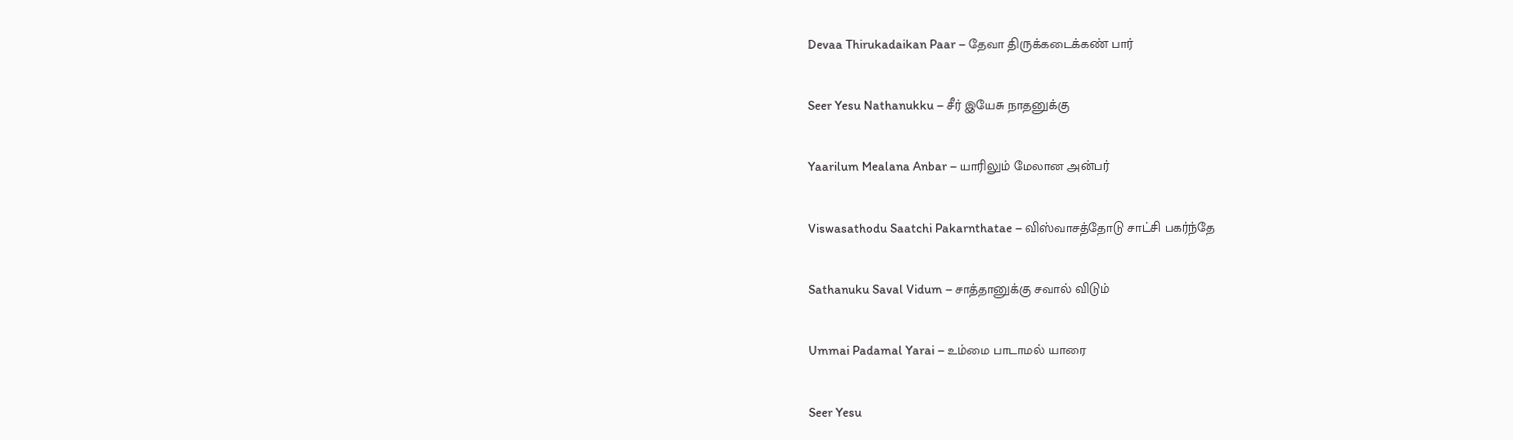Devaa Thirukadaikan Paar – தேவா திருக்கடைக்கண் பார்

Seer Yesu Nathanukku – சீர் இயேசு நாதனுக்கு

Yaarilum Mealana Anbar – யாரிலும் மேலான அன்பர்

Viswasathodu Saatchi Pakarnthatae – விஸ்வாசத்தோடு சாட்சி பகர்ந்தே

Sathanuku Saval Vidum – சாத்தானுக்கு சவால் விடும்

Ummai Padamal Yarai – உம்மை பாடாமல் யாரை

Seer Yesu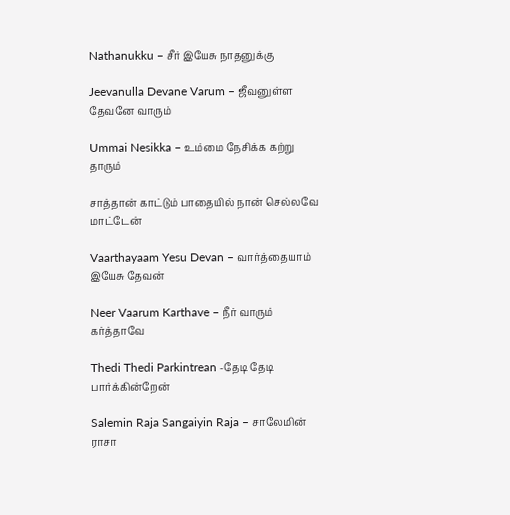Nathanukku – சீர் இயேசு நாதனுக்கு

Jeevanulla Devane Varum – ஜீவனுள்ள தேவனே வாரும்

Ummai Nesikka – உம்மை நேசிக்க கற்று தாரும்

சாத்தான் காட்டும் பாதையில் நான் செல்லவே மாட்டேன்

Vaarthayaam Yesu Devan – வார்த்தையாம் இயேசு தேவன்

Neer Vaarum Karthave – நீர் வாரும் கர்த்தாவே

Thedi Thedi Parkintrean -தேடி தேடி பார்க்கின்றேன்

Salemin Raja Sangaiyin Raja – சாலேமின் ராசா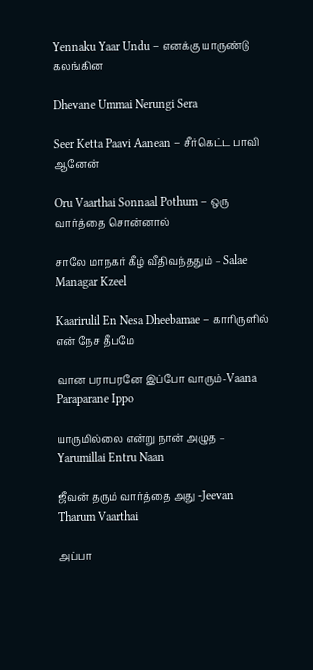Yennaku Yaar Undu – எனக்கு யாருண்டு கலங்கின

Dhevane Ummai Nerungi Sera

Seer Ketta Paavi Aanean – சீர்கெட்ட பாவி ஆனேன்

Oru Vaarthai Sonnaal Pothum – ஒரு வார்த்தை சொன்னால்

சாலே மாநகர் கீழ் வீதிவந்ததும் – Salae Managar Kzeel

Kaarirulil En Nesa Dheebamae – காரிருளில் என் நேச தீபமே

வான பராபரனே இப்போ வாரும்-Vaana Paraparane Ippo

யாருமில்லை என்று நான் அழுத – Yarumillai Entru Naan

ஜீவன் தரும் வார்த்தை அது -Jeevan Tharum Vaarthai

அப்பா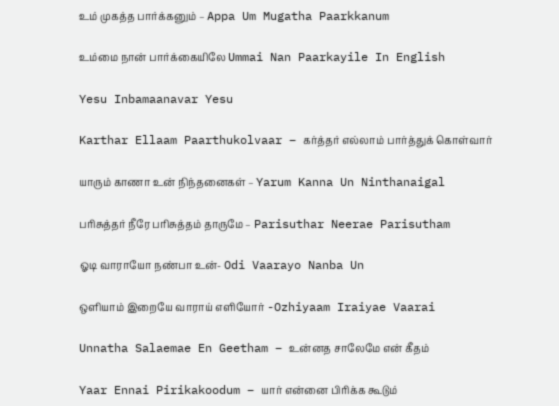உம் முகத்த பார்க்கனும் – Appa Um Mugatha Paarkkanum

உம்மை நான் பார்க்கையிலே Ummai Nan Paarkayile In English

Yesu Inbamaanavar Yesu

Karthar Ellaam Paarthukolvaar – கர்த்தர் எல்லாம் பார்த்துக் கொள்வார்

யாரும் காணா உன் நிந்தனைகள் – Yarum Kanna Un Ninthanaigal

பரிசுத்தர் நீரே பரிசுத்தம் தாருமே – Parisuthar Neerae Parisutham

ஓடி வாராயோ நண்பா உன்- Odi Vaarayo Nanba Un

ஒளியாம் இறையே வாராய் எளியோர் -Ozhiyaam Iraiyae Vaarai

Unnatha Salaemae En Geetham – உன்னத சாலேமே என் கீதம்

Yaar Ennai Pirikakoodum – யார் என்னை பிரிக்க கூடும்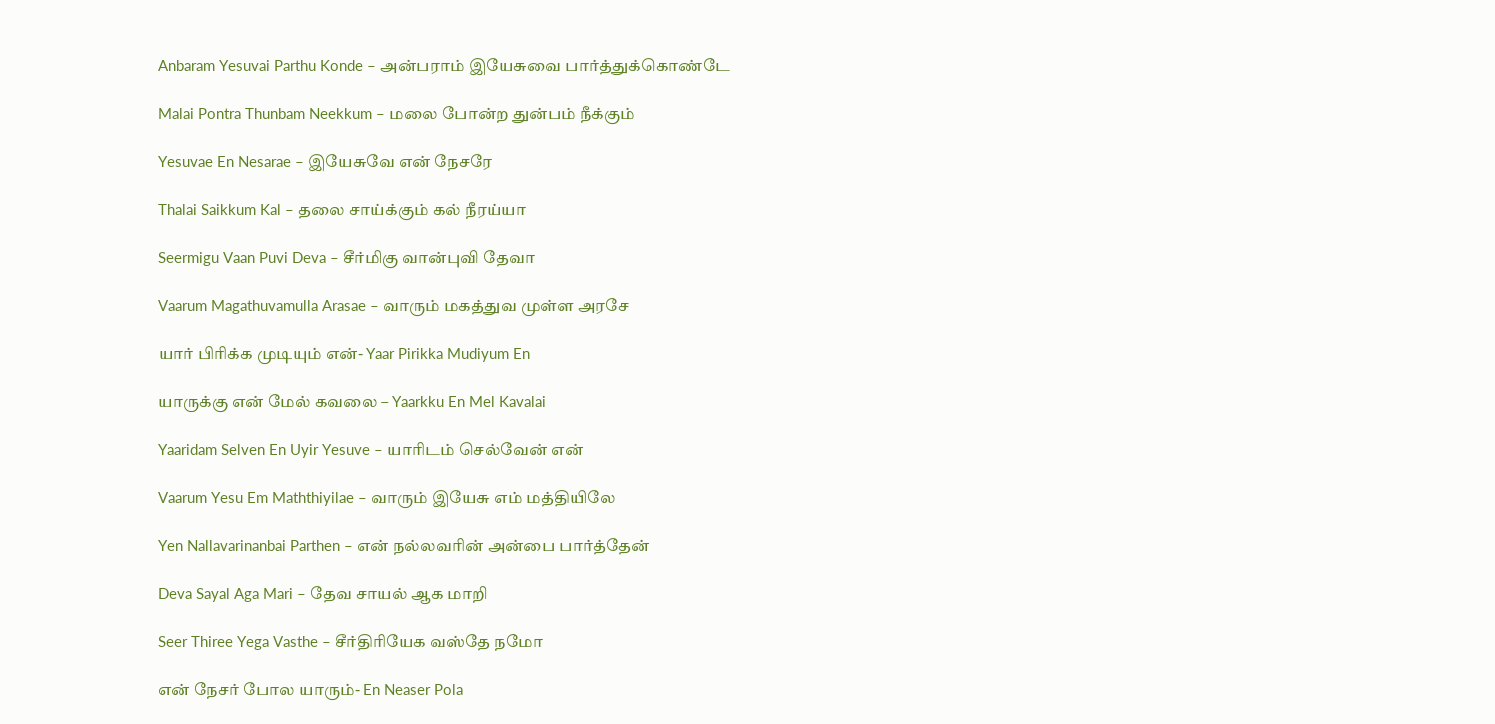Anbaram Yesuvai Parthu Konde – அன்பராம் இயேசுவை பார்த்துக்கொண்டே

Malai Pontra Thunbam Neekkum – மலை போன்ற துன்பம் நீக்கும்

Yesuvae En Nesarae – இயேசுவே என் நேசரே

Thalai Saikkum Kal – தலை சாய்க்கும் கல் நீரய்யா

Seermigu Vaan Puvi Deva – சீர்மிகு வான்புவி தேவா

Vaarum Magathuvamulla Arasae – வாரும் மகத்துவ முள்ள அரசே

யார் பிரிக்க முடியும் என்- Yaar Pirikka Mudiyum En

யாருக்கு என் மேல் கவலை – Yaarkku En Mel Kavalai

Yaaridam Selven En Uyir Yesuve – யாரிடம் செல்வேன் என்

Vaarum Yesu Em Maththiyilae – வாரும் இயேசு எம் மத்தியிலே

Yen Nallavarinanbai Parthen – என் நல்லவரின் அன்பை பார்த்தேன்

Deva Sayal Aga Mari – தேவ சாயல் ஆக மாறி

Seer Thiree Yega Vasthe – சீர்திரியேக வஸ்தே நமோ

என் நேசர் போல யாரும்- En Neaser Pola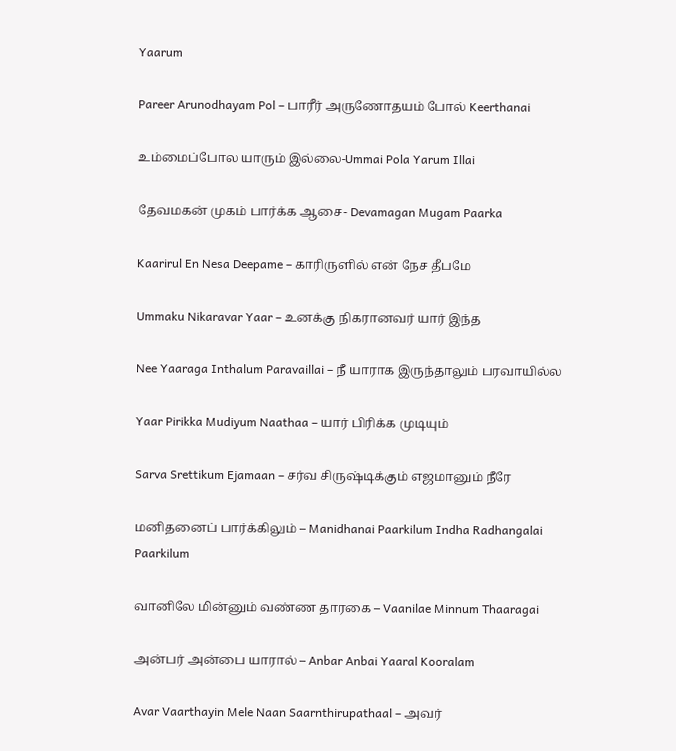Yaarum

Pareer Arunodhayam Pol – பாரீர் அருணோதயம் போல் Keerthanai

உம்மைப்போல யாரும் இல்லை-Ummai Pola Yarum Illai

தேவமகன் முகம் பார்க்க ஆசை- Devamagan Mugam Paarka

Kaarirul En Nesa Deepame – காரிருளில் என் நேச தீபமே

Ummaku Nikaravar Yaar – உனக்கு நிகரானவர் யார் இந்த

Nee Yaaraga Inthalum Paravaillai – நீ யாராக இருந்தாலும் பரவாயில்ல

Yaar Pirikka Mudiyum Naathaa – யார் பிரிக்க முடியும்

Sarva Srettikum Ejamaan – சர்வ சிருஷ்டிக்கும் எஜமானும் நீரே

மனிதனைப் பார்க்கிலும் – Manidhanai Paarkilum Indha Radhangalai Paarkilum

வானிலே மின்னும் வண்ண தாரகை – Vaanilae Minnum Thaaragai

அன்பர் அன்பை யாரால் – Anbar Anbai Yaaral Kooralam

Avar Vaarthayin Mele Naan Saarnthirupathaal – அவர்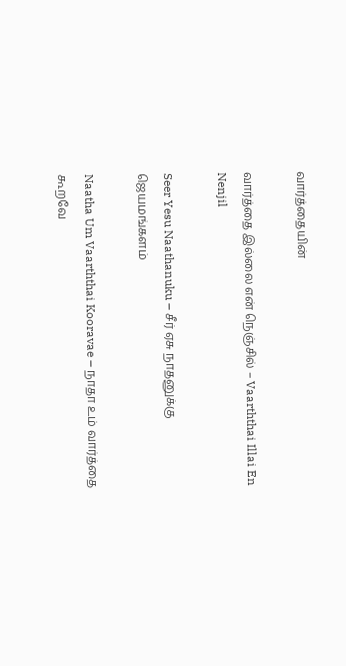வார்த்தையின்

வார்த்தை இல்லை என் நெஞ்சில் – Vaarththai Illai En Nenjil

Seer Yesu Naathanuku – சீர் ஏசு நாதனுக்கு ஜெயமங்களம்

Naatha Um Vaarththai Kooravae – நாதா உம் வார்த்தை கூறவே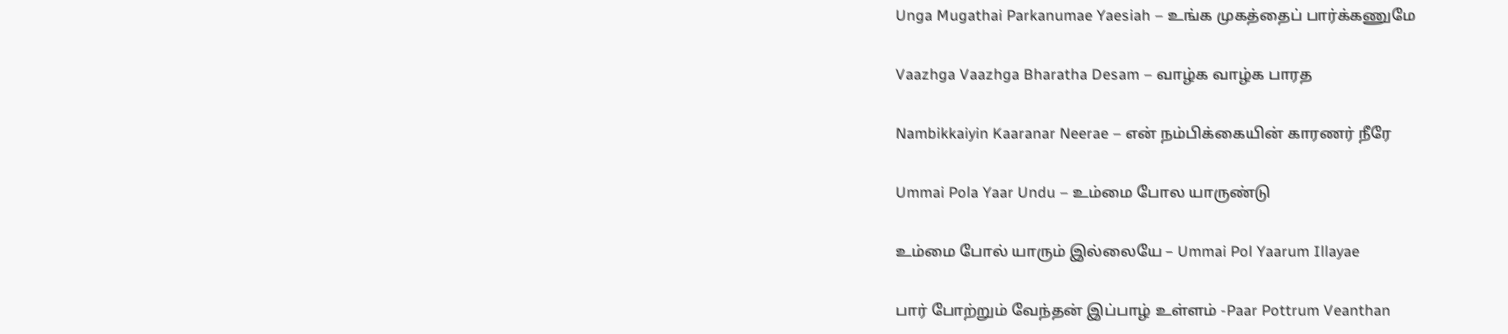Unga Mugathai Parkanumae Yaesiah – உங்க முகத்தைப் பார்க்கணுமே

Vaazhga Vaazhga Bharatha Desam – வாழ்க வாழ்க பாரத

Nambikkaiyin Kaaranar Neerae – என் நம்பிக்கையின் காரணர் நீரே

Ummai Pola Yaar Undu – உம்மை போல யாருண்டு

உம்மை போல் யாரும் இல்லையே – Ummai Pol Yaarum Illayae

பார் போற்றும் வேந்தன் இப்பாழ் உள்ளம் -Paar Pottrum Veanthan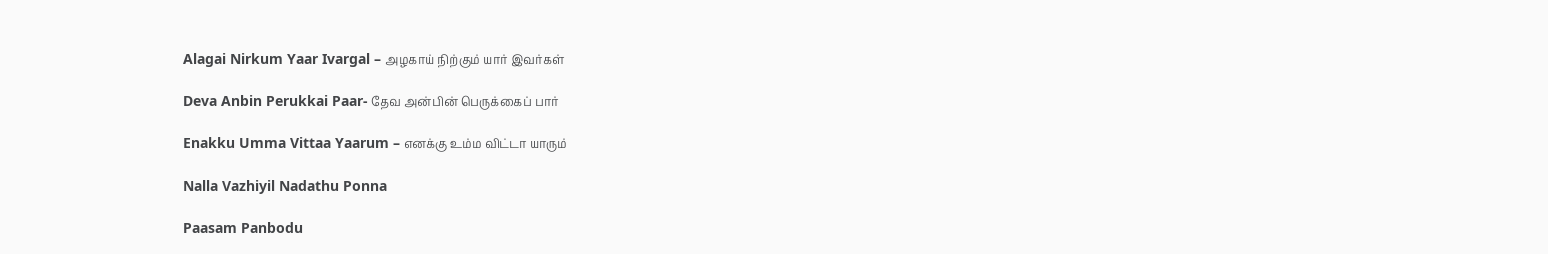Alagai Nirkum Yaar Ivargal – அழகாய் நிற்கும் யார் இவர்கள்

Deva Anbin Perukkai Paar- தேவ அன்பின் பெருக்கைப் பார்

Enakku Umma Vittaa Yaarum – எனக்கு உம்ம விட்டா யாரும்

Nalla Vazhiyil Nadathu Ponna

Paasam Panbodu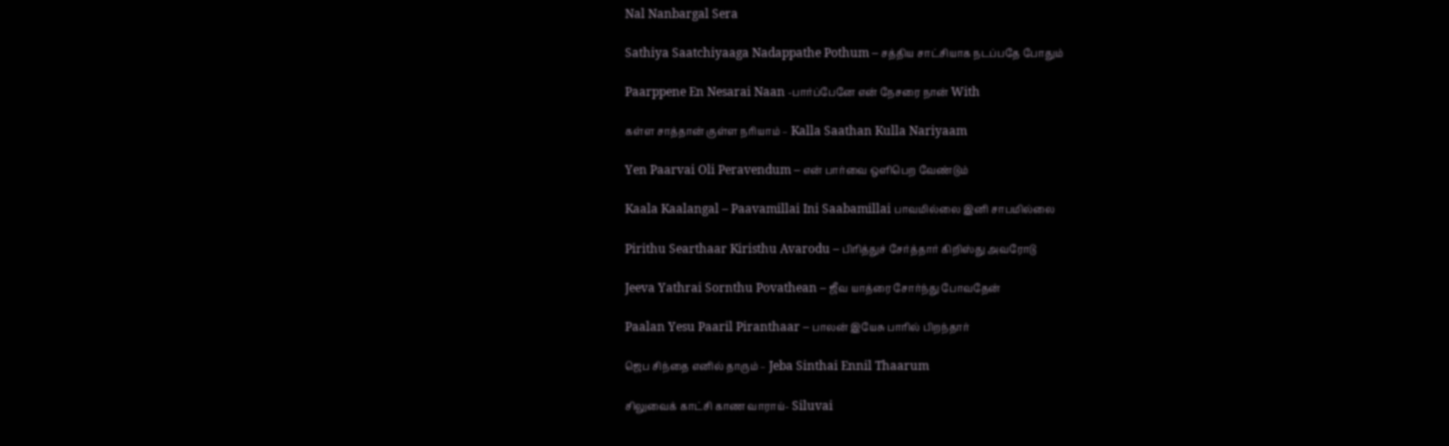Nal Nanbargal Sera

Sathiya Saatchiyaaga Nadappathe Pothum – சத்திய சாட்சியாக நடப்பதே போதும்

Paarppene En Nesarai Naan -பார்ப்பேனே என் நேசரை நான் With

கள்ள சாத்தான் குள்ள நரியாம் – Kalla Saathan Kulla Nariyaam

Yen Paarvai Oli Peravendum – என் பார்வை ஒளிபெற வேண்டும்

Kaala Kaalangal – Paavamillai Ini Saabamillai பாவமில்லை இனி சாபமில்லை

Pirithu Searthaar Kiristhu Avarodu – பிரித்துச் சேர்த்தார் கிறிஸ்து அவரோடு

Jeeva Yathrai Sornthu Povathean – ஜீவ யாத்ரை சோர்ந்து போவதேன்

Paalan Yesu Paaril Piranthaar – பாலன் இயேசு பாரில் பிறந்தார்

ஜெப சிந்தை எனில் தாரும் – Jeba Sinthai Ennil Thaarum

சிலுவைக் காட்சி காண வாராய்- Siluvai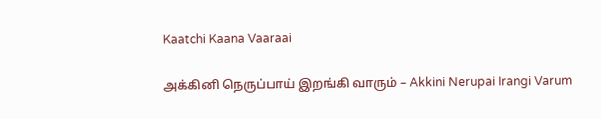Kaatchi Kaana Vaaraai

அக்கினி நெருப்பாய் இறங்கி வாரும் – Akkini Nerupai Irangi Varum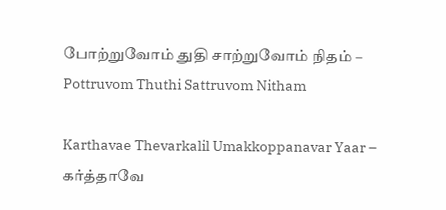போற்றுவோம் துதி சாற்றுவோம் நிதம் – Pottruvom Thuthi Sattruvom Nitham

Karthavae Thevarkalil Umakkoppanavar Yaar – கர்த்தாவே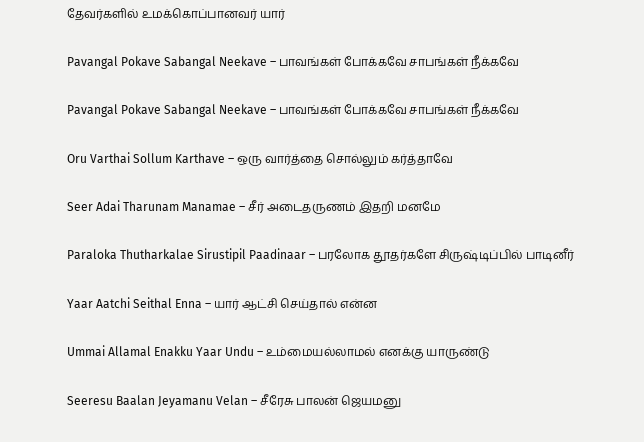தேவர்களில் உமக்கொப்பானவர் யார்

Pavangal Pokave Sabangal Neekave – பாவங்கள் போக்கவே சாபங்கள் நீக்கவே

Pavangal Pokave Sabangal Neekave – பாவங்கள் போக்கவே சாபங்கள் நீக்கவே

Oru Varthai Sollum Karthave – ஒரு வார்த்தை சொல்லும் கர்த்தாவே

Seer Adai Tharunam Manamae – சீர் அடைதருணம் இதறி மனமே

Paraloka Thutharkalae Sirustipil Paadinaar – பரலோக தூதர்களே சிருஷ்டிப்பில் பாடினீர்

Yaar Aatchi Seithal Enna – யார் ஆட்சி செய்தால் என்ன

Ummai Allamal Enakku Yaar Undu – உம்மையல்லாமல் எனக்கு யாருண்டு

Seeresu Baalan Jeyamanu Velan – சீரேசு பாலன் ஜெயமனு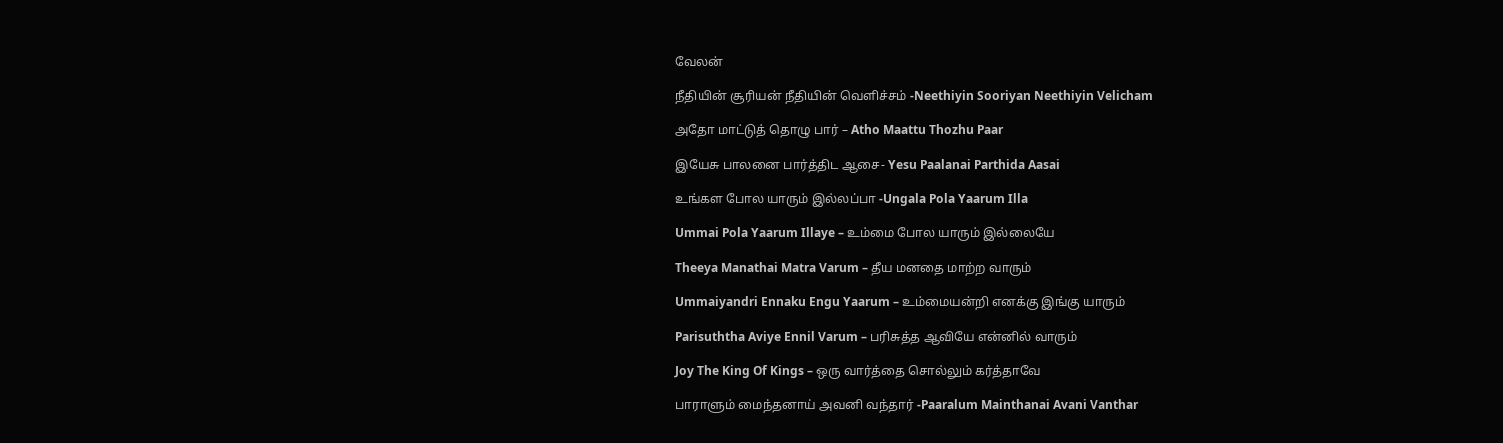வேலன்

நீதியின் சூரியன் நீதியின் வெளிச்சம் -Neethiyin Sooriyan Neethiyin Velicham

அதோ மாட்டுத் தொழு பார் – Atho Maattu Thozhu Paar

இயேசு பாலனை பார்த்திட ஆசை- Yesu Paalanai Parthida Aasai

உங்கள போல யாரும் இல்லப்பா -Ungala Pola Yaarum Illa

Ummai Pola Yaarum Illaye – உம்மை போல யாரும் இல்லையே

Theeya Manathai Matra Varum – தீய மனதை மாற்ற வாரும்

Ummaiyandri Ennaku Engu Yaarum – உம்மையன்றி எனக்கு இங்கு யாரும்

Parisuththa Aviye Ennil Varum – பரிசுத்த ஆவியே என்னில் வாரும்

Joy The King Of Kings – ஒரு வார்த்தை சொல்லும் கர்த்தாவே

பாராளும் மைந்தனாய் அவனி வந்தார் -Paaralum Mainthanai Avani Vanthar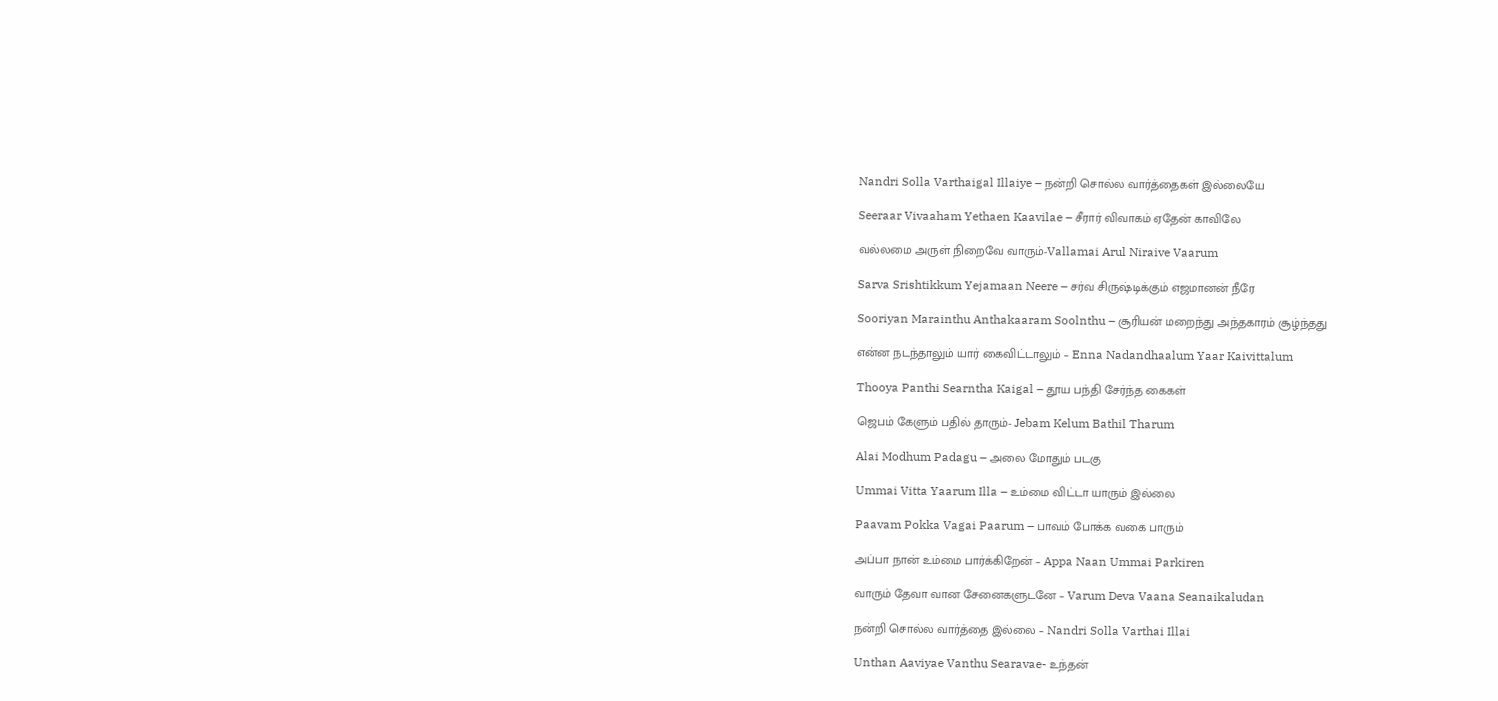Nandri Solla Varthaigal Illaiye – நன்றி சொல்ல வார்த்தைகள் இல்லையே

Seeraar Vivaaham Yethaen Kaavilae – சீரார் விவாகம் ஏதேன் காவிலே

வல்லமை அருள் நிறைவே வாரும்-Vallamai Arul Niraive Vaarum

Sarva Srishtikkum Yejamaan Neere – சர்வ சிருஷ்டிக்கும் எஜமானன் நீரே

Sooriyan Marainthu Anthakaaram Soolnthu – சூரியன் மறைந்து அந்தகாரம் சூழ்ந்தது

என்ன நடந்தாலும் யார் கைவிட்டாலும் – Enna Nadandhaalum Yaar Kaivittalum

Thooya Panthi Searntha Kaigal – தூய பந்தி சேர்ந்த கைகள்

ஜெபம் கேளும் பதில் தாரும்- Jebam Kelum Bathil Tharum

Alai Modhum Padagu – அலை மோதும் படகு

Ummai Vitta Yaarum Illa – உம்மை விட்டா யாரும் இல்லை

Paavam Pokka Vagai Paarum – பாவம் போக்க வகை பாரும்

அப்பா நான் உம்மை பார்க்கிறேன் – Appa Naan Ummai Parkiren

வாரும் தேவா வான சேனைகளுடனே – Varum Deva Vaana Seanaikaludan

நன்றி சொல்ல வார்த்தை இல்லை – Nandri Solla Varthai Illai

Unthan Aaviyae Vanthu Searavae- உந்தன்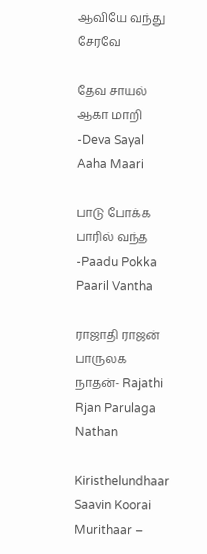ஆவியே வந்து சேரவே

தேவ சாயல் ஆகா மாறி -Deva Sayal Aaha Maari

பாடு போக்க பாரில் வந்த -Paadu Pokka Paaril Vantha

ராஜாதி ராஜன் பாருலக நாதன்- Rajathi Rjan Parulaga Nathan

Kiristhelundhaar Saavin Koorai Murithaar –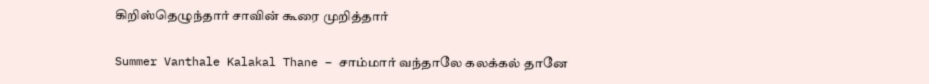கிறிஸ்தெழுந்தார் சாவின் கூரை முறித்தார்

Summer Vanthale Kalakal Thane – சாம்மார் வந்தாலே கலக்கல் தானே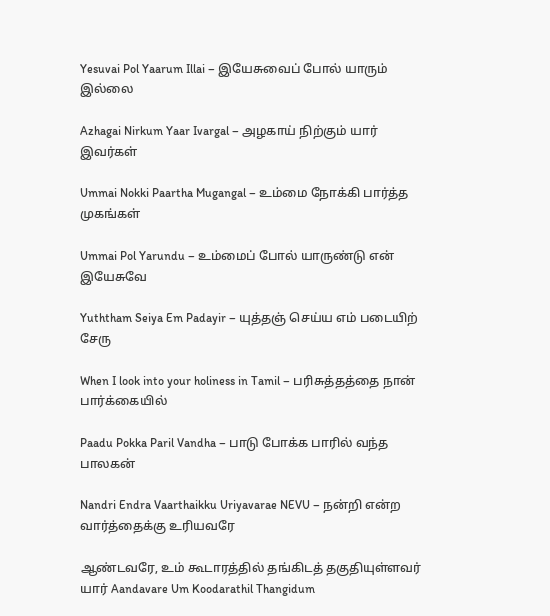Yesuvai Pol Yaarum Illai – இயேசுவைப் போல் யாரும் இல்லை

Azhagai Nirkum Yaar Ivargal – அழகாய் நிற்கும் யார் இவர்கள்

Ummai Nokki Paartha Mugangal – உம்மை நோக்கி பார்த்த முகங்கள்

Ummai Pol Yarundu – உம்மைப் போல் யாருண்டு என் இயேசுவே

Yuththam Seiya Em Padayir – யுத்தஞ் செய்ய எம் படையிற் சேரு

When I look into your holiness in Tamil – பரிசுத்தத்தை நான் பார்க்கையில்

Paadu Pokka Paril Vandha – பாடு போக்க பாரில் வந்த பாலகன்

Nandri Endra Vaarthaikku Uriyavarae NEVU – நன்றி என்ற வார்த்தைக்கு உரியவரே

ஆண்டவரே, உம் கூடாரத்தில் தங்கிடத் தகுதியுள்ளவர் யார் Aandavare Um Koodarathil Thangidum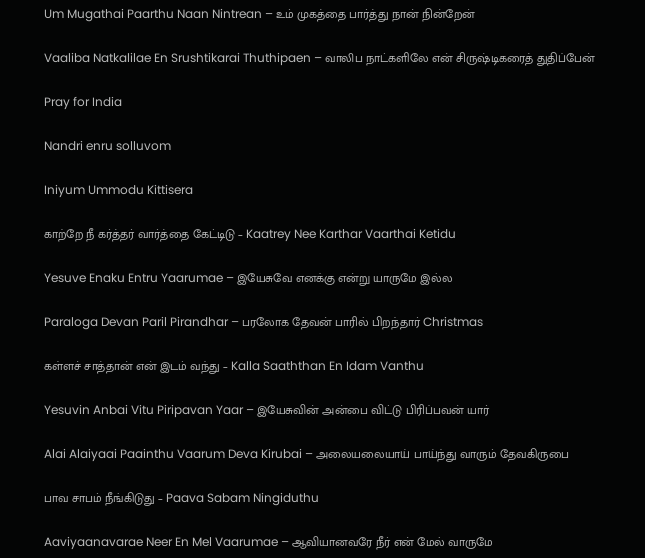Um Mugathai Paarthu Naan Nintrean – உம் முகத்தை பார்த்து நான் நின்றேன்

Vaaliba Natkalilae En Srushtikarai Thuthipaen – வாலிப நாட்களிலே என் சிருஷ்டிகரைத் துதிப்பேன்

Pray for India

Nandri enru solluvom

Iniyum Ummodu Kittisera

காற்றே நீ கர்த்தர் வார்த்தை கேட்டிடு – Kaatrey Nee Karthar Vaarthai Ketidu

Yesuve Enaku Entru Yaarumae – இயேசுவே எனக்கு என்று யாருமே இல்ல

Paraloga Devan Paril Pirandhar – பரலோக தேவன் பாரில் பிறந்தார் Christmas

கள்ளச் சாத்தான் என் இடம் வந்து – Kalla Saaththan En Idam Vanthu

Yesuvin Anbai Vitu Piripavan Yaar – இயேசுவின் அன்பை விட்டு பிரிப்பவன் யார்

Alai Alaiyaai Paainthu Vaarum Deva Kirubai – அலையலையாய் பாய்ந்து வாரும் தேவகிருபை

பாவ சாபம் நீங்கிடுது – Paava Sabam Ningiduthu

Aaviyaanavarae Neer En Mel Vaarumae – ஆவியானவரே நீர் என் மேல் வாருமே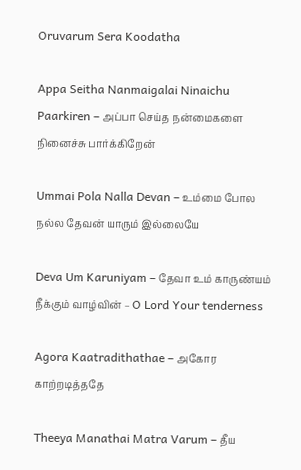Oruvarum Sera Koodatha

Appa Seitha Nanmaigalai Ninaichu Paarkiren – அப்பா செய்த நன்மைகளை நினைச்சு பார்க்கிறேன்

Ummai Pola Nalla Devan – உம்மை போல நல்ல தேவன் யாரும் இல்லையே

Deva Um Karuniyam – தேவா உம் காருண்யம் நீக்கும் வாழ்வின் – O Lord Your tenderness

Agora Kaatradithathae – அகோர காற்றடித்ததே

Theeya Manathai Matra Varum – தீய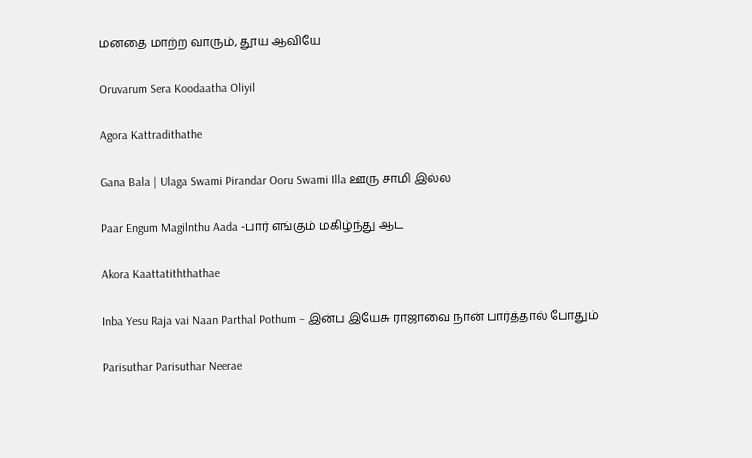மனதை மாற்ற வாரும், தூய ஆவியே

Oruvarum Sera Koodaatha Oliyil

Agora Kattradithathe

Gana Bala | Ulaga Swami Pirandar Ooru Swami Illa ஊரு சாமி இல்ல

Paar Engum Magilnthu Aada -பார் எங்கும் மகிழ்ந்து ஆட

Akora Kaattatiththathae

Inba Yesu Raja vai Naan Parthal Pothum – இன்ப இயேசு ராஜாவை நான் பார்த்தால் போதும்

Parisuthar Parisuthar Neerae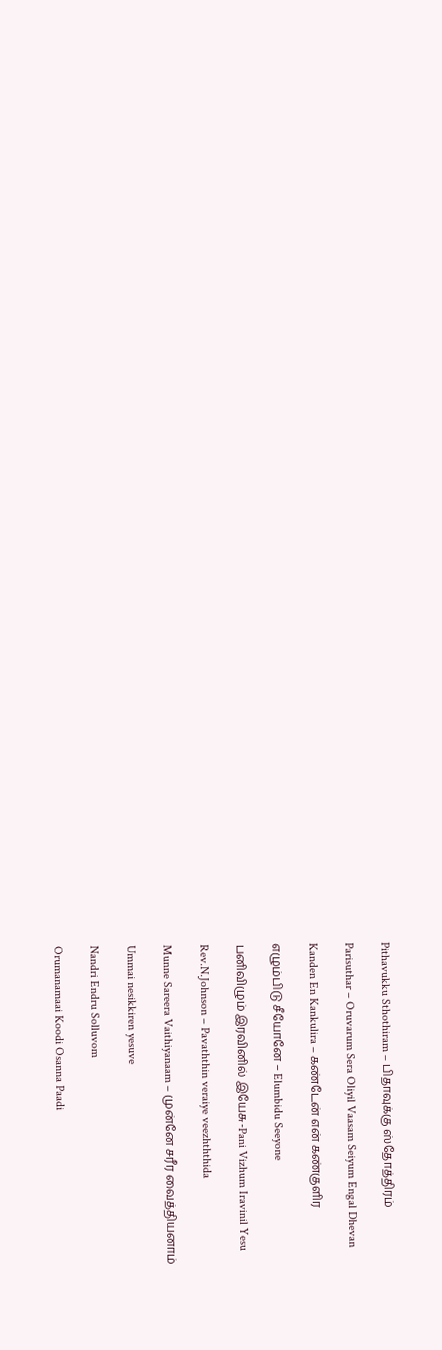Pithavukku Sthothiram – பிதாவுக்கு ஸ்தோத்திரம்

Parisuthar – Oruvarum Sera Oliyil Vaasam Seiyum Engal Dhevan

Kanden En Kankulira – கண்டேன் என் கண்குளிர

எழும்பிடு சீயோனே – Elumbidu Seeyone

பனிவிழும் இரவினில் இயேசு-Pani Vizhum Iravinil Yesu

Rev.N.Johnson – Pavaththin veraiye veezhththida

Munne Sareera Vaithiyanaam – முன்னே சரீர வைத்தியனாம்

Ummai nesikkiren yesuve

Nandri Endru Solluvom

Orumanamaai Koodi Osanna Paadi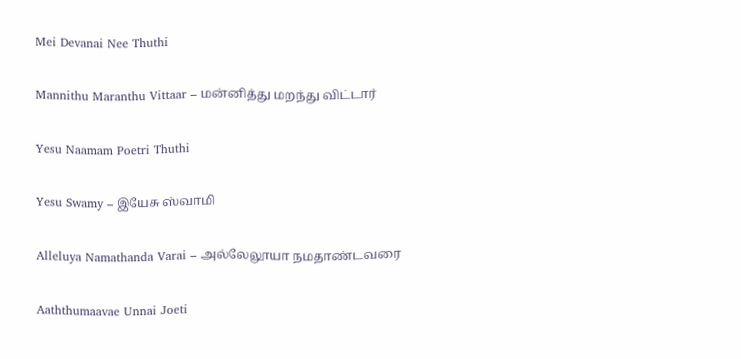Mei Devanai Nee Thuthi

Mannithu Maranthu Vittaar – மன்னித்து மறந்து விட்டார்

Yesu Naamam Poetri Thuthi

Yesu Swamy – இயேசு ஸ்வாமி

Alleluya Namathanda Varai – அல்லேலூயா நமதாண்டவரை

Aaththumaavae Unnai Joeti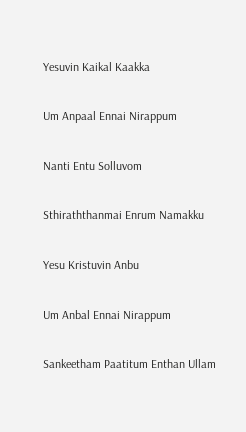Yesuvin Kaikal Kaakka

Um Anpaal Ennai Nirappum

Nanti Entu Solluvom

Sthiraththanmai Enrum Namakku

Yesu Kristuvin Anbu

Um Anbal Ennai Nirappum

Sankeetham Paatitum Enthan Ullam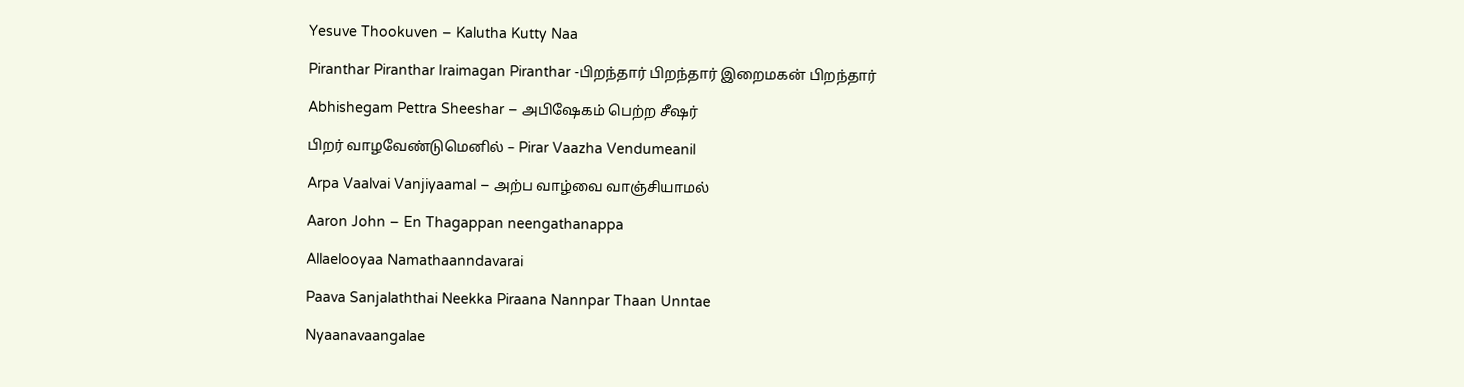Yesuve Thookuven – Kalutha Kutty Naa

Piranthar Piranthar Iraimagan Piranthar -பிறந்தார் பிறந்தார் இறைமகன் பிறந்தார்

Abhishegam Pettra Sheeshar – அபிஷேகம் பெற்ற சீஷர்

பிறர் வாழவேண்டுமெனில் – Pirar Vaazha Vendumeanil

Arpa Vaalvai Vanjiyaamal – அற்ப வாழ்வை வாஞ்சியாமல்

Aaron John – En Thagappan neengathanappa

Allaelooyaa Namathaanndavarai

Paava Sanjalaththai Neekka Piraana Nannpar Thaan Unntae

Nyaanavaangalae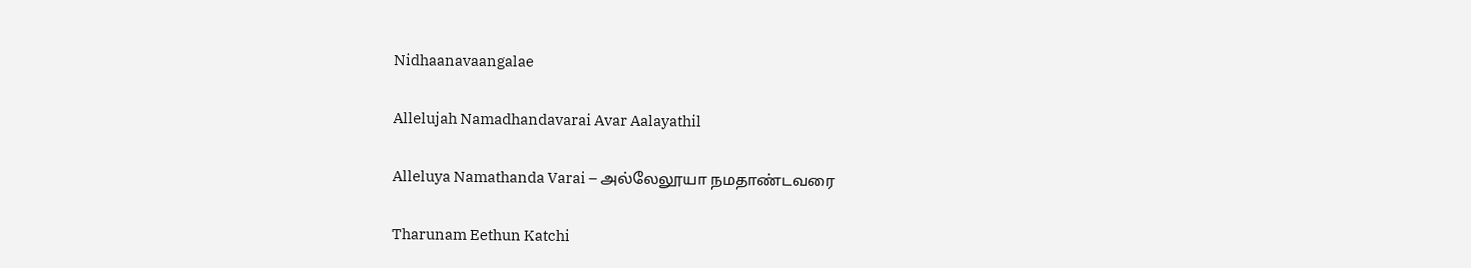Nidhaanavaangalae

Allelujah Namadhandavarai Avar Aalayathil

Alleluya Namathanda Varai – அல்லேலூயா நமதாண்டவரை

Tharunam Eethun Katchi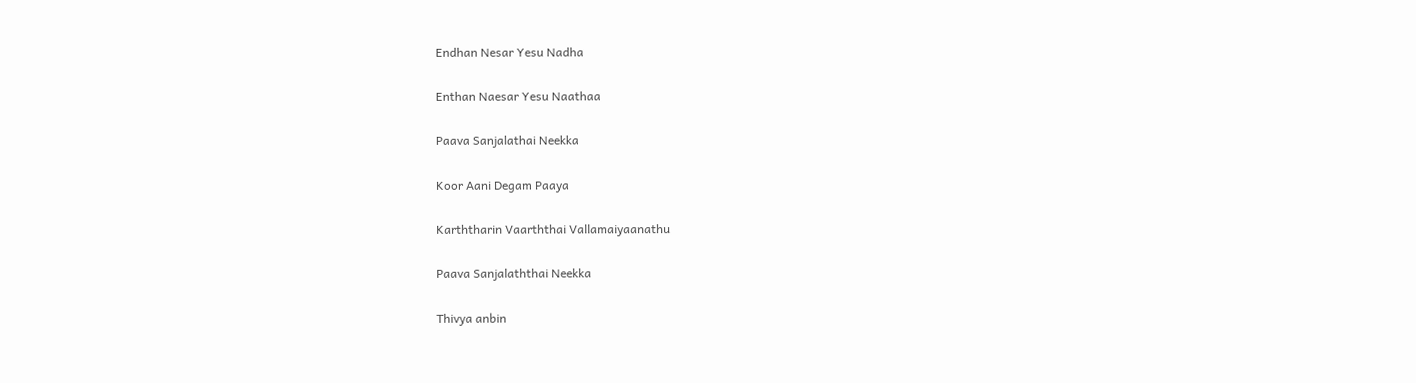Endhan Nesar Yesu Nadha

Enthan Naesar Yesu Naathaa

Paava Sanjalathai Neekka

Koor Aani Degam Paaya

Karththarin Vaarththai Vallamaiyaanathu

Paava Sanjalaththai Neekka

Thivya anbin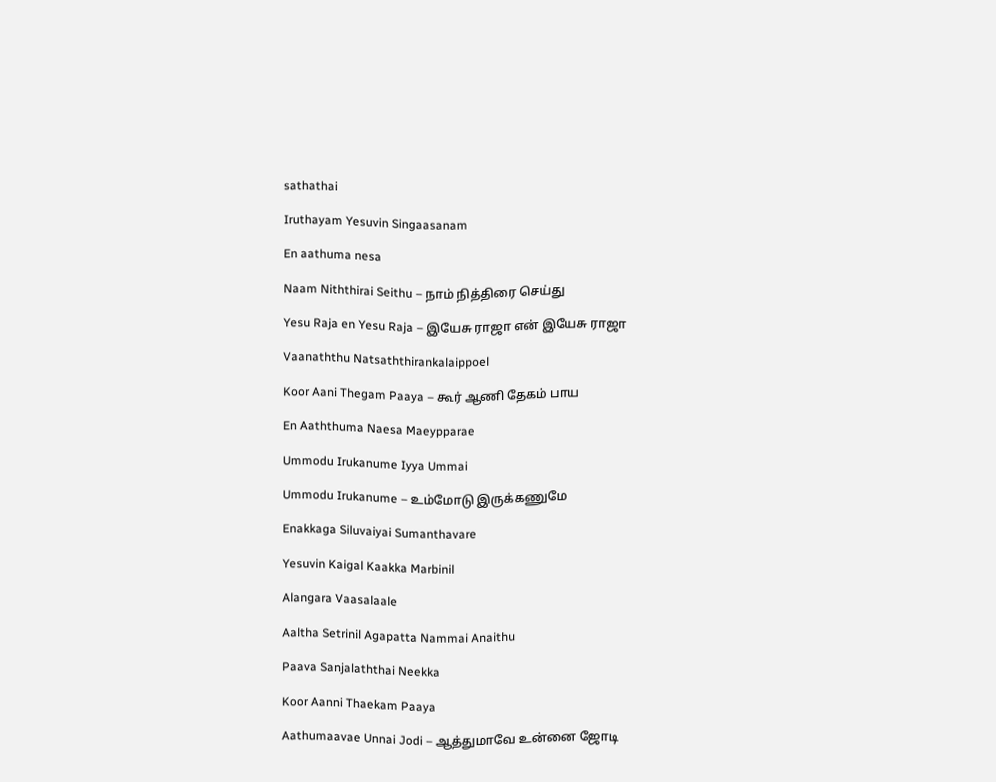sathathai

Iruthayam Yesuvin Singaasanam

En aathuma nesa

Naam Niththirai Seithu – நாம் நித்திரை செய்து

Yesu Raja en Yesu Raja – இயேசு ராஜா என் இயேசு ராஜா

Vaanaththu Natsaththirankalaippoel

Koor Aani Thegam Paaya – கூர் ஆணி தேகம் பாய

En Aaththuma Naesa Maeypparae

Ummodu Irukanume Iyya Ummai

Ummodu Irukanume – உம்மோடு இருக்கணுமே

Enakkaga Siluvaiyai Sumanthavare

Yesuvin Kaigal Kaakka Marbinil

Alangara Vaasalaale

Aaltha Setrinil Agapatta Nammai Anaithu

Paava Sanjalaththai Neekka

Koor Aanni Thaekam Paaya

Aathumaavae Unnai Jodi – ஆத்துமாவே உன்னை ஜோடி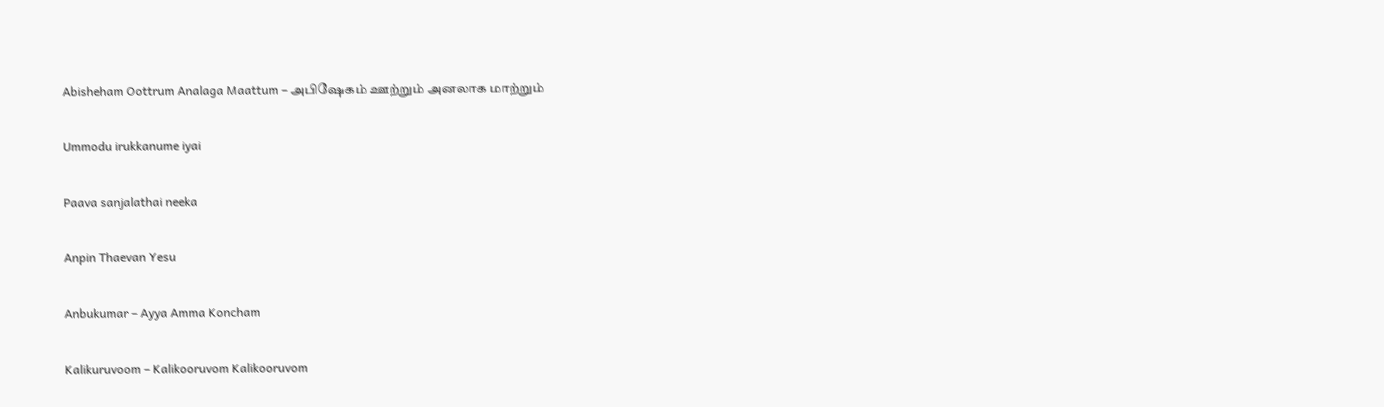Abisheham Oottrum Analaga Maattum – அபிஷேகம் ஊற்றும் அனலாக மாற்றும்

Ummodu irukkanume iyai

Paava sanjalathai neeka

Anpin Thaevan Yesu

Anbukumar – Ayya Amma Koncham

Kalikuruvoom – Kalikooruvom Kalikooruvom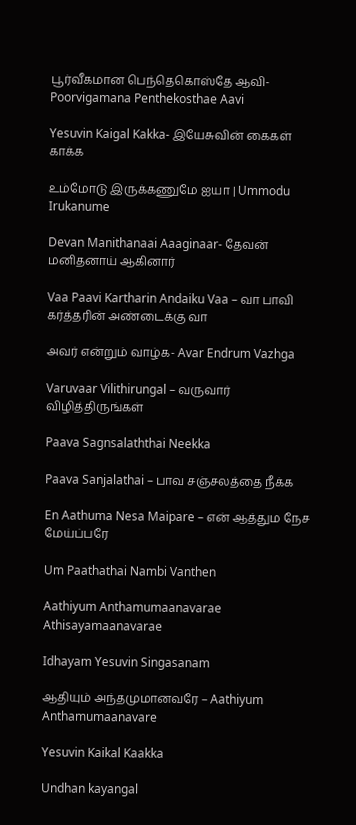பூர்வீகமான பெந்தெகொஸ்தே ஆவி- Poorvigamana Penthekosthae Aavi

Yesuvin Kaigal Kakka- இயேசுவின் கைகள் காக்க

உம்மோடு இருக்கணுமே ஐயா | Ummodu Irukanume

Devan Manithanaai Aaaginaar- தேவன் மனிதனாய் ஆகினார்

Vaa Paavi Kartharin Andaiku Vaa – வா பாவி கர்த்தரின் அண்டைக்கு வா

அவர் என்றும் வாழ்க- Avar Endrum Vazhga

Varuvaar Vilithirungal – வருவார் விழித்திருங்கள்

Paava Sagnsalaththai Neekka

Paava Sanjalathai – பாவ சஞ்சலத்தை நீக்க

En Aathuma Nesa Maipare – என் ஆத்தும நேச மேய்ப்பரே

Um Paathathai Nambi Vanthen

Aathiyum Anthamumaanavarae Athisayamaanavarae

Idhayam Yesuvin Singasanam

ஆதியும் அந்தமுமானவரே – Aathiyum Anthamumaanavare

Yesuvin Kaikal Kaakka

Undhan kayangal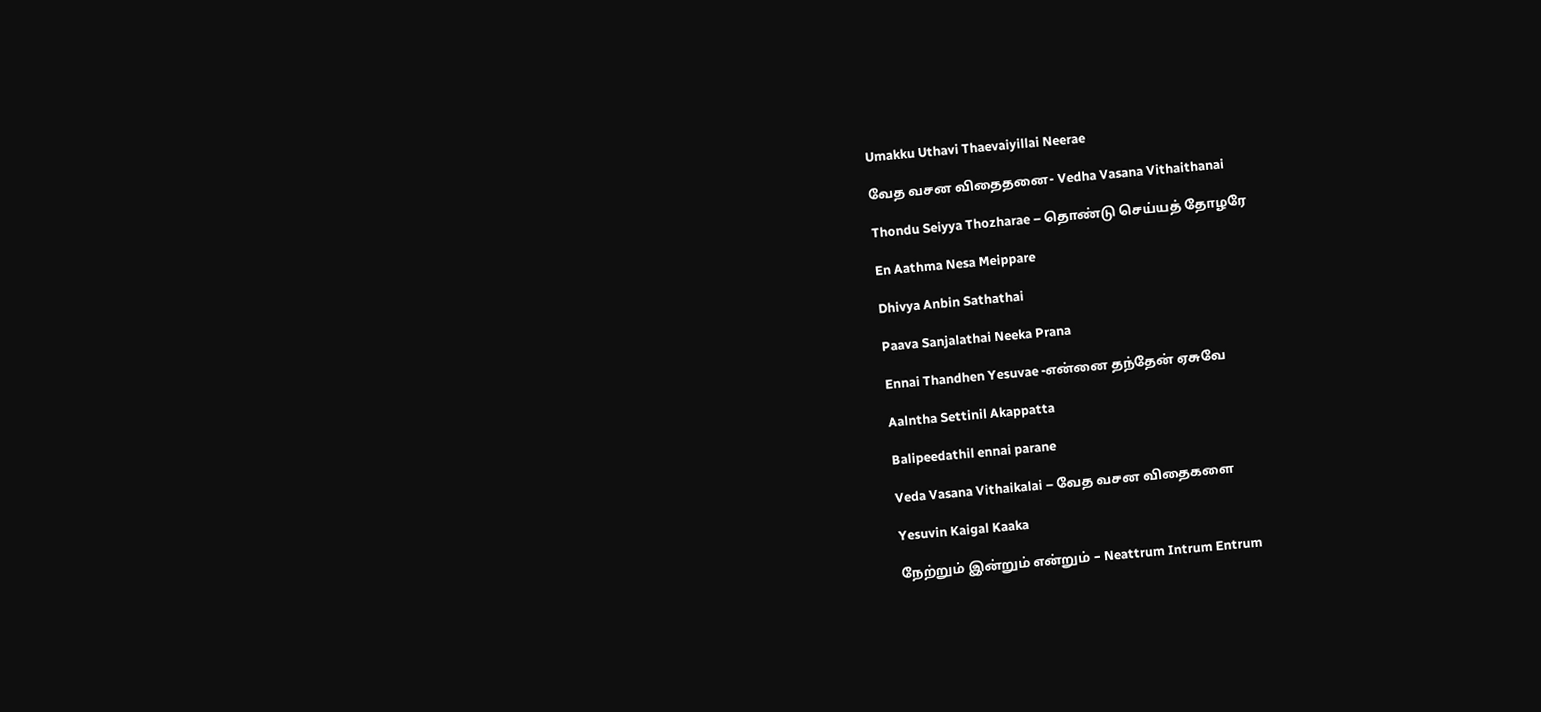Umakku Uthavi Thaevaiyillai Neerae

வேத வசன விதைதனை- Vedha Vasana Vithaithanai

Thondu Seiyya Thozharae – தொண்டு செய்யத் தோழரே

En Aathma Nesa Meippare

Dhivya Anbin Sathathai

Paava Sanjalathai Neeka Prana

Ennai Thandhen Yesuvae -என்னை தந்தேன் ஏசுவே

Aalntha Settinil Akappatta

Balipeedathil ennai parane

Veda Vasana Vithaikalai – வேத வசன விதைகளை

Yesuvin Kaigal Kaaka

நேற்றும் இன்றும் என்றும் – Neattrum Intrum Entrum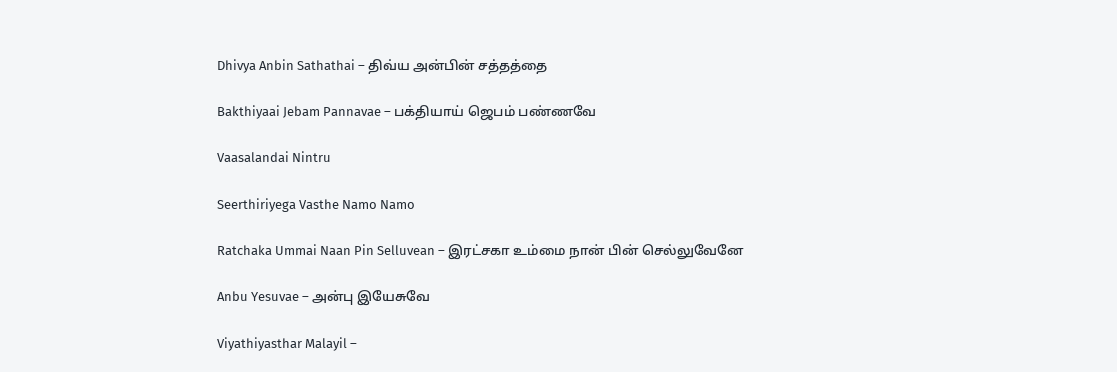Dhivya Anbin Sathathai – திவ்ய அன்பின் சத்தத்தை

Bakthiyaai Jebam Pannavae – பக்தியாய் ஜெபம் பண்ணவே

Vaasalandai Nintru

Seerthiriyega Vasthe Namo Namo

Ratchaka Ummai Naan Pin Selluvean – இரட்சகா உம்மை நான் பின் செல்லுவேனே

Anbu Yesuvae – அன்பு இயேசுவே

Viyathiyasthar Malayil –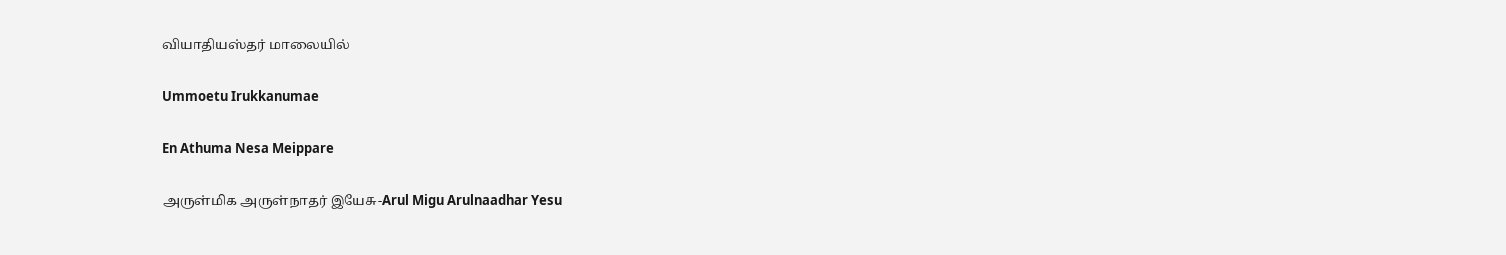வியாதியஸ்தர் மாலையில்

Ummoetu Irukkanumae

En Athuma Nesa Meippare

அருள்மிக அருள்நாதர் இயேசு-Arul Migu Arulnaadhar Yesu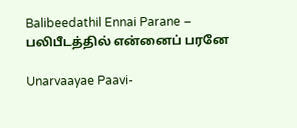Balibeedathil Ennai Parane – பலிபீடத்தில் என்னைப் பரனே

Unarvaayae Paavi-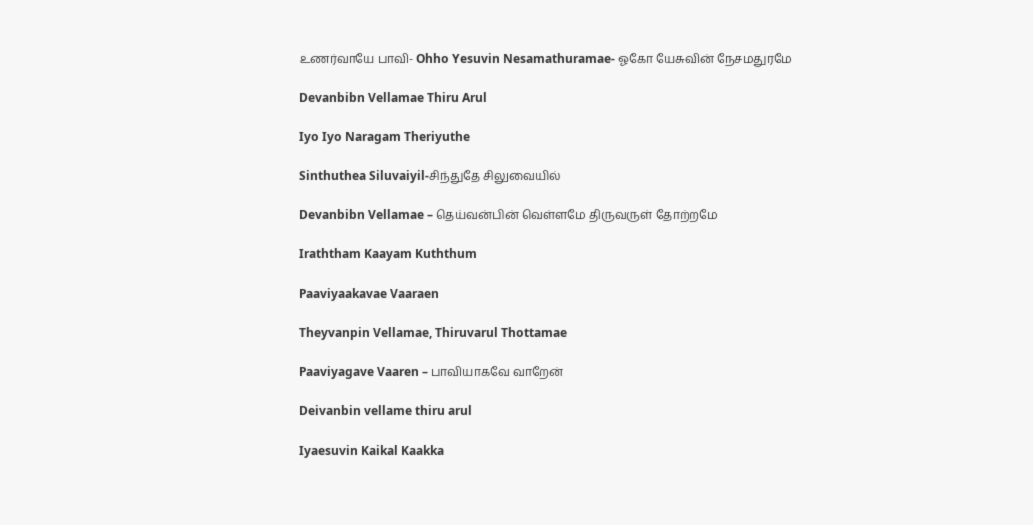உணர்வாயே பாவி- Ohho Yesuvin Nesamathuramae- ஓகோ யேசுவின் நேசமதுரமே

Devanbibn Vellamae Thiru Arul

Iyo Iyo Naragam Theriyuthe

Sinthuthea Siluvaiyil-சிந்துதே சிலுவையில்

Devanbibn Vellamae – தெய்வன்பின் வெள்ளமே திருவருள் தோற்றமே

Iraththam Kaayam Kuththum

Paaviyaakavae Vaaraen

Theyvanpin Vellamae, Thiruvarul Thottamae

Paaviyagave Vaaren – பாவியாகவே வாறேன்

Deivanbin vellame thiru arul

Iyaesuvin Kaikal Kaakka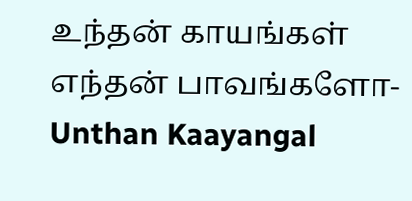உந்தன் காயங்கள் எந்தன் பாவங்களோ-Unthan Kaayangal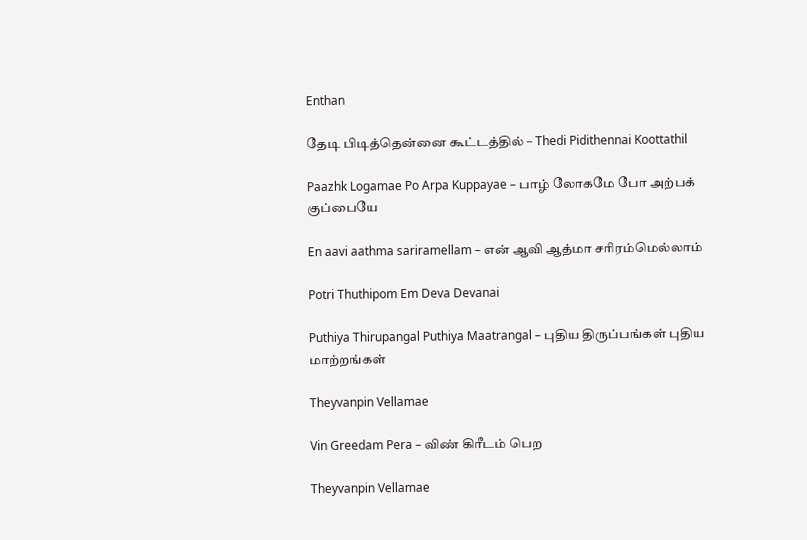Enthan

தேடி பிடித்தென்னை கூட்டத்தில் – Thedi Pidithennai Koottathil

Paazhk Logamae Po Arpa Kuppayae – பாழ் லோகமே போ அற்பக் குப்பையே

En aavi aathma sariramellam – என் ஆவி ஆத்மா சரிரம்மெல்லாம்

Potri Thuthipom Em Deva Devanai

Puthiya Thirupangal Puthiya Maatrangal – புதிய திருப்பங்கள் புதிய மாற்றங்கள்

Theyvanpin Vellamae

Vin Greedam Pera – விண் கிரீடம் பெற

Theyvanpin Vellamae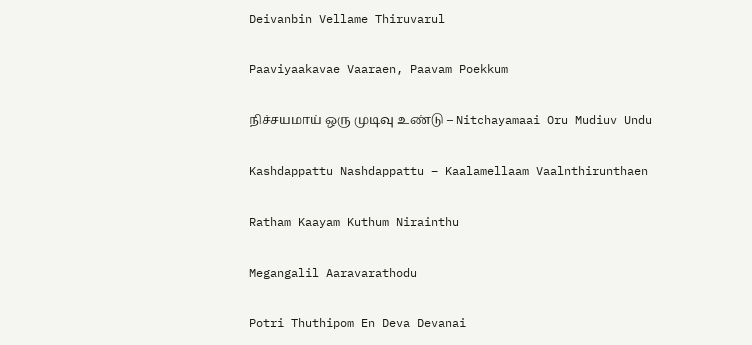Deivanbin Vellame Thiruvarul

Paaviyaakavae Vaaraen, Paavam Poekkum

நிச்சயமாய் ஒரு முடிவு உண்டு – Nitchayamaai Oru Mudiuv Undu

Kashdappattu Nashdappattu – Kaalamellaam Vaalnthirunthaen

Ratham Kaayam Kuthum Nirainthu

Megangalil Aaravarathodu

Potri Thuthipom En Deva Devanai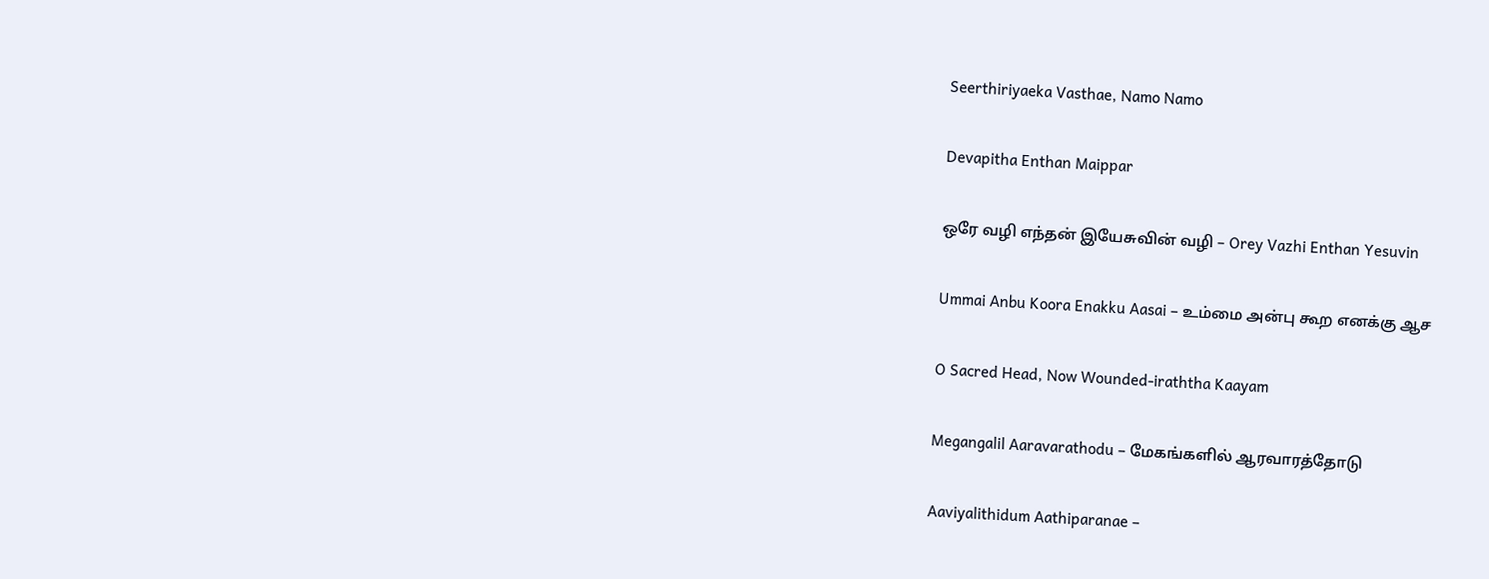Seerthiriyaeka Vasthae, Namo Namo

Devapitha Enthan Maippar

ஒரே வழி எந்தன் இயேசுவின் வழி – Orey Vazhi Enthan Yesuvin

Ummai Anbu Koora Enakku Aasai – உம்மை அன்பு கூற எனக்கு ஆச

O Sacred Head, Now Wounded-iraththa Kaayam

Megangalil Aaravarathodu – மேகங்களில் ஆரவாரத்தோடு

Aaviyalithidum Aathiparanae –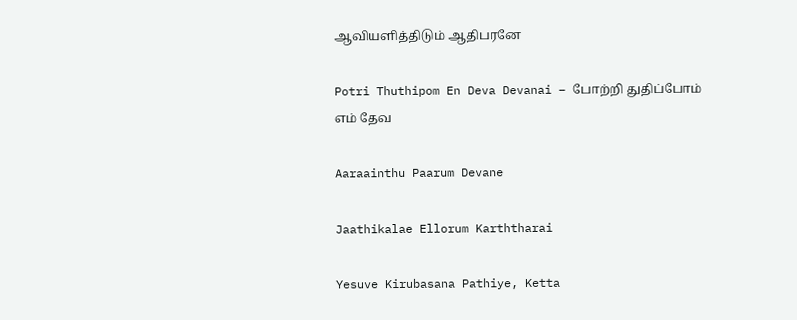ஆவியளித்திடும் ஆதிபரனே

Potri Thuthipom En Deva Devanai – போற்றி துதிப்போம் எம் தேவ

Aaraainthu Paarum Devane

Jaathikalae Ellorum Karththarai

Yesuve Kirubasana Pathiye, Ketta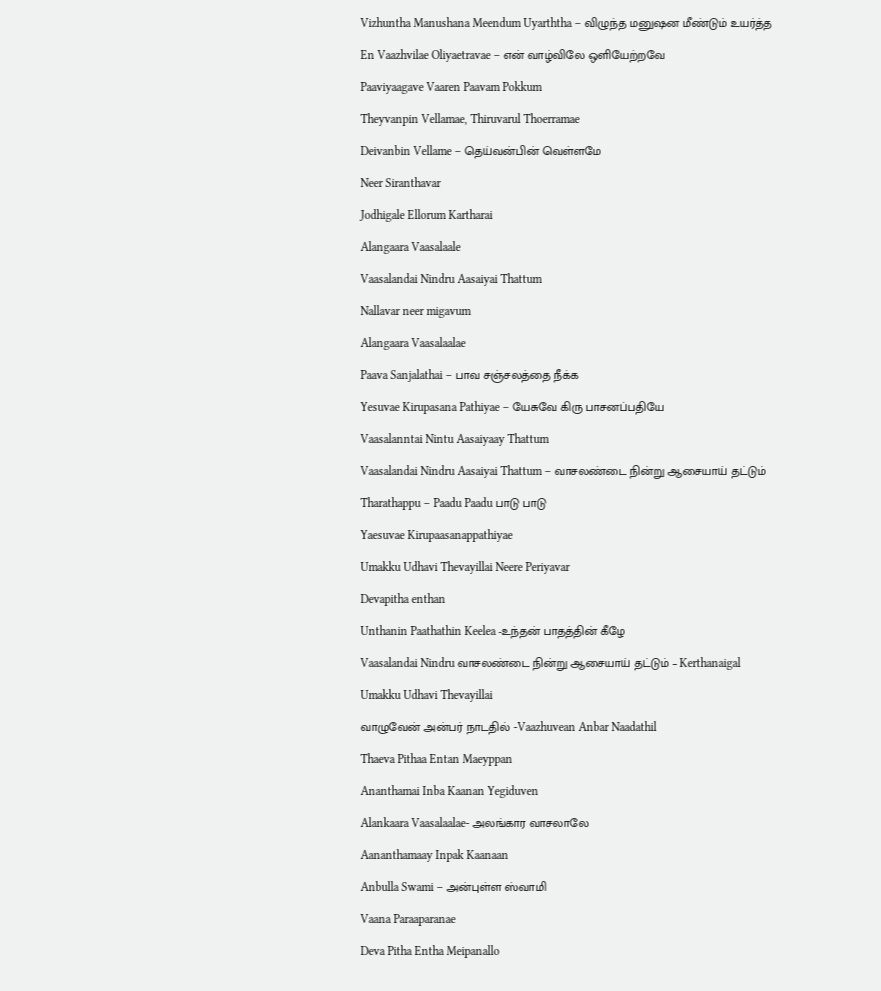Vizhuntha Manushana Meendum Uyarththa – விழுந்த மனுஷன மீண்டும் உயர்த்த

En Vaazhvilae Oliyaetravae – என் வாழ்விலே ஒளியேற்றவே

Paaviyaagave Vaaren Paavam Pokkum

Theyvanpin Vellamae, Thiruvarul Thoerramae

Deivanbin Vellame – தெய்வன்பின் வெள்ளமே

Neer Siranthavar

Jodhigale Ellorum Kartharai

Alangaara Vaasalaale

Vaasalandai Nindru Aasaiyai Thattum

Nallavar neer migavum

Alangaara Vaasalaalae

Paava Sanjalathai – பாவ சஞ்சலத்தை நீக்க

Yesuvae Kirupasana Pathiyae – யேசுவே கிரு பாசனப்பதியே

Vaasalanntai Nintu Aasaiyaay Thattum

Vaasalandai Nindru Aasaiyai Thattum – வாசலண்டை நின்று ஆசையாய் தட்டும்

Tharathappu – Paadu Paadu பாடு பாடு

Yaesuvae Kirupaasanappathiyae

Umakku Udhavi Thevayillai Neere Periyavar

Devapitha enthan

Unthanin Paathathin Keelea -உந்தன் பாதத்தின் கீழே

Vaasalandai Nindru வாசலண்டை நின்று ஆசையாய் தட்டும் – Kerthanaigal

Umakku Udhavi Thevayillai

வாழுவேன் அன்பர் நாடதில் -Vaazhuvean Anbar Naadathil

Thaeva Pithaa Entan Maeyppan

Ananthamai Inba Kaanan Yegiduven

Alankaara Vaasalaalae- அலங்கார வாசலாலே

Aananthamaay Inpak Kaanaan

Anbulla Swami – அன்புள்ள ஸ்வாமி

Vaana Paraaparanae

Deva Pitha Entha Meipanallo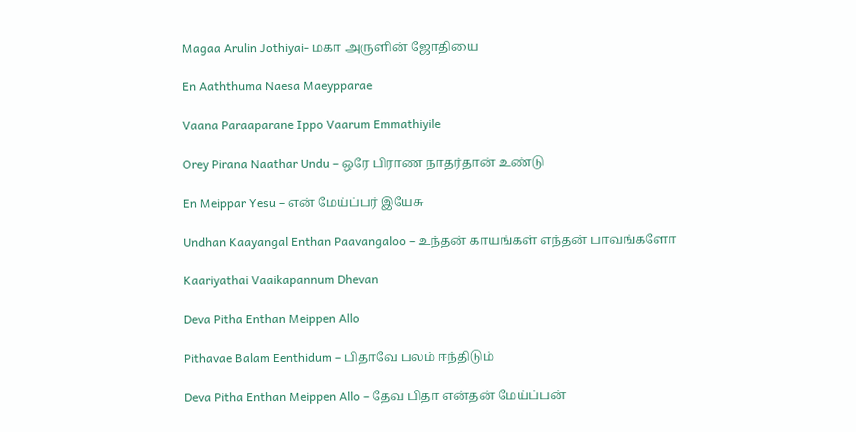Magaa Arulin Jothiyai- மகா அருளின் ஜோதியை

En Aaththuma Naesa Maeypparae

Vaana Paraaparane Ippo Vaarum Emmathiyile

Orey Pirana Naathar Undu – ஒரே பிராண நாதர்தான் உண்டு

En Meippar Yesu – என் மேய்ப்பர் இயேசு

Undhan Kaayangal Enthan Paavangaloo – உந்தன் காயங்கள் எந்தன் பாவங்களோ

Kaariyathai Vaaikapannum Dhevan

Deva Pitha Enthan Meippen Allo

Pithavae Balam Eenthidum – பிதாவே பலம் ஈந்திடும்

Deva Pitha Enthan Meippen Allo – தேவ பிதா என்தன் மேய்ப்பன்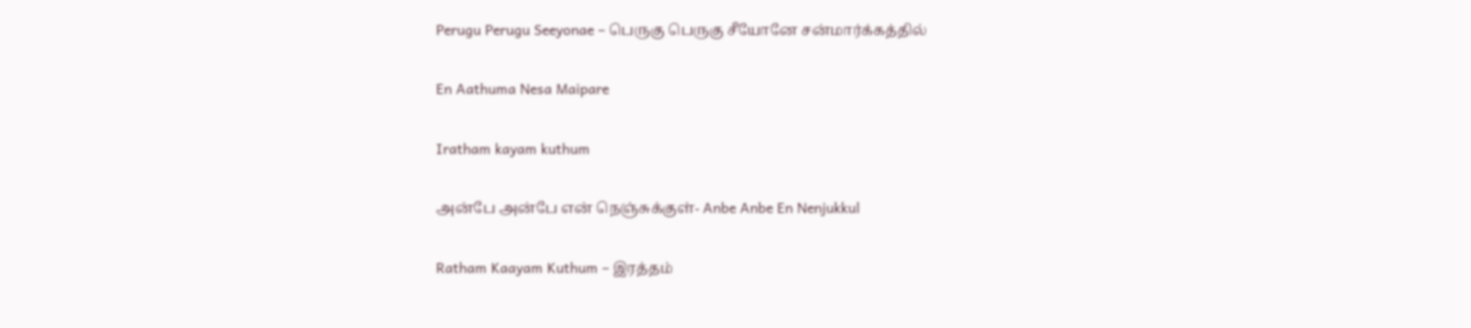Perugu Perugu Seeyonae – பெருகு பெருகு சீயோனே சன்மார்க்கத்தில்

En Aathuma Nesa Maipare

Iratham kayam kuthum

அன்பே அன்பே என் நெஞ்சுக்குள்- Anbe Anbe En Nenjukkul

Ratham Kaayam Kuthum – இரத்தம்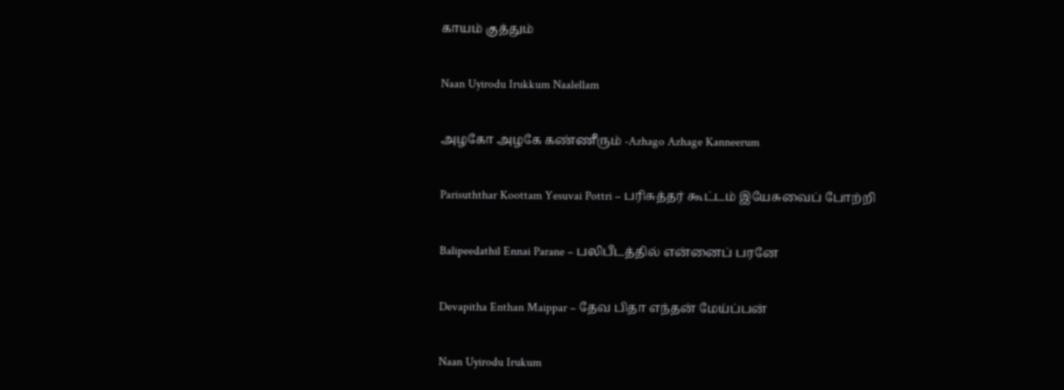காயம் குத்தும்

Naan Uyirodu Irukkum Naalellam

அழகோ அழகே கண்ணீரும் -Azhago Azhage Kanneerum

Parisuththar Koottam Yesuvai Pottri – பரிசுத்தர் கூட்டம் இயேசுவைப் போற்றி

Balipeedathil Ennai Parane – பலிபீடத்தில் என்னைப் பரனே

Devapitha Enthan Maippar – தேவ பிதா எந்தன் மேய்ப்பன்

Naan Uyirodu Irukum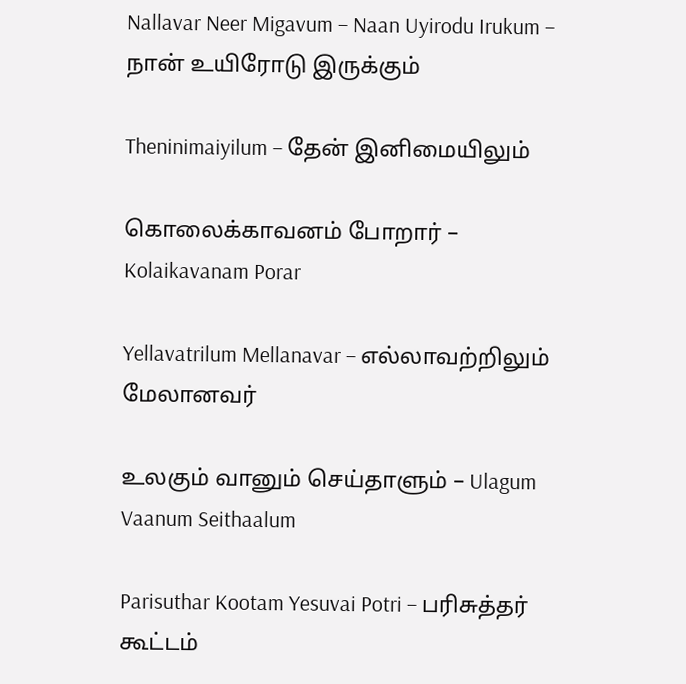Nallavar Neer Migavum – Naan Uyirodu Irukum – நான் உயிரோடு இருக்கும்

Theninimaiyilum – தேன் இனிமையிலும்

கொலைக்காவனம் போறார் – Kolaikavanam Porar

Yellavatrilum Mellanavar – எல்லாவற்றிலும் மேலானவர்

உலகும் வானும் செய்தாளும் – Ulagum Vaanum Seithaalum

Parisuthar Kootam Yesuvai Potri – பரிசுத்தர் கூட்டம்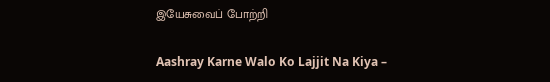இயேசுவைப் போற்றி

Aashray Karne Walo Ko Lajjit Na Kiya –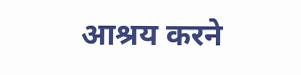आश्रय करने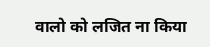वालो को लजित ना किया